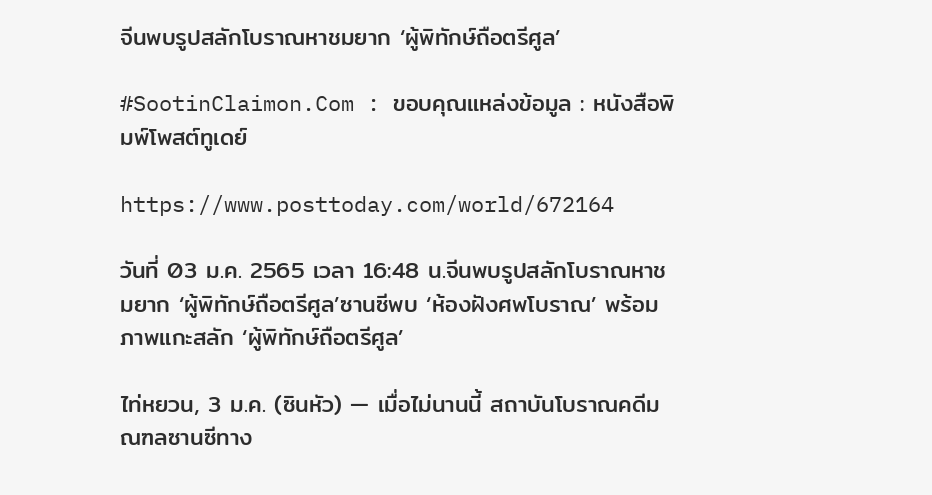จีนพบรูปสลักโบราณหาชมยาก ‘ผู้พิทักษ์ถือตรีศูล’

#SootinClaimon.Com : ขอบคุณแหล่งข้อมูล : หนังสือพิมพ์โพสต์ทูเดย์

https://www.posttoday.com/world/672164

วันที่ 03 ม.ค. 2565 เวลา 16:48 น.จีนพบรูปสลักโบราณหาชมยาก ‘ผู้พิทักษ์ถือตรีศูล’ซานซีพบ ‘ห้องฝังศพโบราณ’ พร้อมภาพแกะสลัก ‘ผู้พิทักษ์ถือตรีศูล’

ไท่หยวน, 3 ม.ค. (ซินหัว) — เมื่อไม่นานนี้ สถาบันโบราณคดีมณฑลซานซีทาง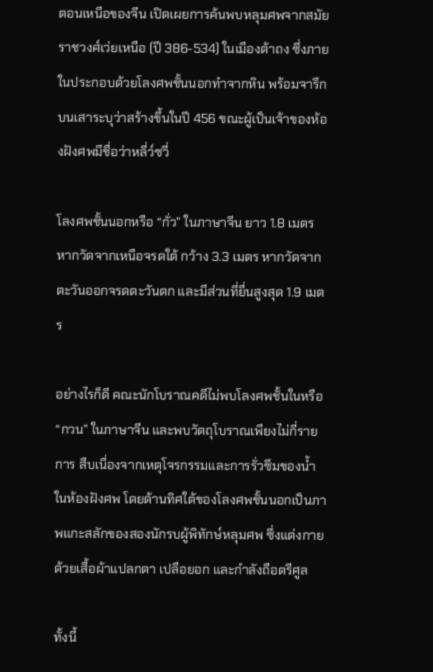ตอนเหนือของจีน เปิดเผยการค้นพบหลุมศพจากสมัยราชวงศ์เว่ยเหนือ (ปี 386-534) ในเมืองต้าถง ซึ่งภายในประกอบด้วยโลงศพชั้นนอกทำจากหิน พร้อมจารึกบนเสาระบุว่าสร้างขึ้นในปี 456 ขณะผู้เป็นเจ้าของห้องฝังศพมีชื่อว่าหลี่ว์ซวี่

โลงศพชั้นนอกหรือ “กั่ว” ในภาษาจีน ยาว 1.8 เมตร หากวัดจากเหนือจรดใต้ กว้าง 3.3 เมตร หากวัดจากตะวันออกจรดตะวันตก และมีส่วนที่ยื่นสูงสุด 1.9 เมตร

อย่างไรก็ดี คณะนักโบราณคดีไม่พบโลงศพชั้นในหรือ “กวน” ในภาษาจีน และพบวัตถุโบราณเพียงไม่กี่รายการ สืบเนื่องจากเหตุโจรกรรมและการรั่วซึมของน้ำในห้องฝังศพ โดยด้านทิศใต้ของโลงศพชั้นนอกเป็นภาพแกะสลักของสองนักรบผู้พิทักษ์หลุมศพ ซึ่งแต่งกายด้วยเสื้อผ้าแปลกตา เปลือยอก และกำลังถือตรีศูล

ทั้งนี้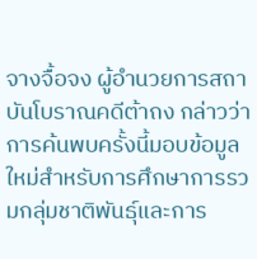จางจื้อจง ผู้อำนวยการสถาบันโบราณคดีต้าถง กล่าวว่าการค้นพบครั้งนี้มอบข้อมูลใหม่สำหรับการศึกษาการรวมกลุ่มชาติพันธุ์และการ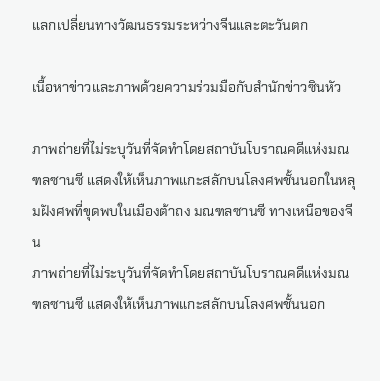แลกเปลี่ยนทางวัฒนธรรมระหว่างจีนและตะวันตก

เนื้อหาข่าวและภาพด้วยความร่วมมือกับสำนักข่าวซินหัว

ภาพถ่ายที่ไม่ระบุวันที่จัดทำโดยสถาบันโบราณคดีแห่งมณฑลซานซี แสดงให้เห็นภาพแกะสลักบนโลงศพชั้นนอกในหลุมฝังศพที่ขุดพบในเมืองต้าถง มณฑลซานซี ทางเหนือของจีน
ภาพถ่ายที่ไม่ระบุวันที่จัดทำโดยสถาบันโบราณคดีแห่งมณฑลซานซี แสดงให้เห็นภาพแกะสลักบนโลงศพชั้นนอก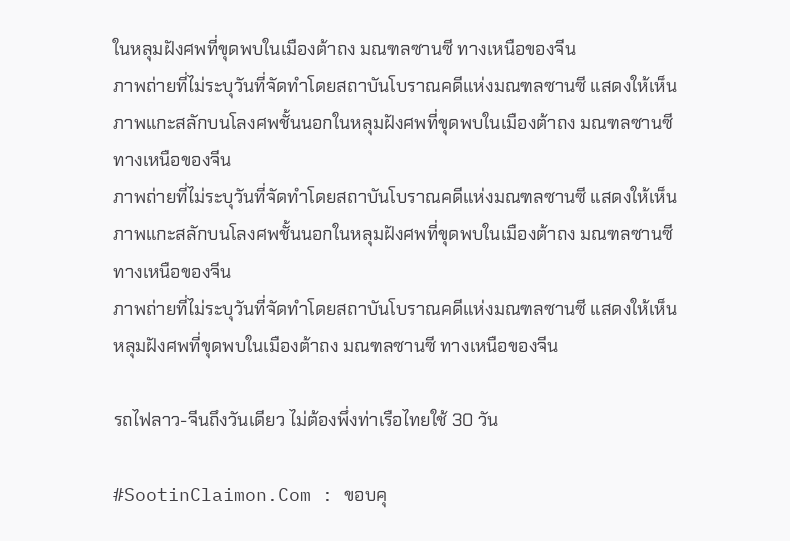ในหลุมฝังศพที่ขุดพบในเมืองต้าถง มณฑลซานซี ทางเหนือของจีน
ภาพถ่ายที่ไม่ระบุวันที่จัดทำโดยสถาบันโบราณคดีแห่งมณฑลซานซี แสดงให้เห็นภาพแกะสลักบนโลงศพชั้นนอกในหลุมฝังศพที่ขุดพบในเมืองต้าถง มณฑลซานซี ทางเหนือของจีน
ภาพถ่ายที่ไม่ระบุวันที่จัดทำโดยสถาบันโบราณคดีแห่งมณฑลซานซี แสดงให้เห็นภาพแกะสลักบนโลงศพชั้นนอกในหลุมฝังศพที่ขุดพบในเมืองต้าถง มณฑลซานซี ทางเหนือของจีน
ภาพถ่ายที่ไม่ระบุวันที่จัดทำโดยสถาบันโบราณคดีแห่งมณฑลซานซี แสดงให้เห็นหลุมฝังศพที่ขุดพบในเมืองต้าถง มณฑลซานซี ทางเหนือของจีน

รถไฟลาว-จีนถึงวันเดียว ไม่ต้องพึ่งท่าเรือไทยใช้ 30 วัน

#SootinClaimon.Com : ขอบคุ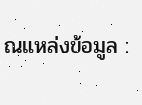ณแหล่งข้อมูล :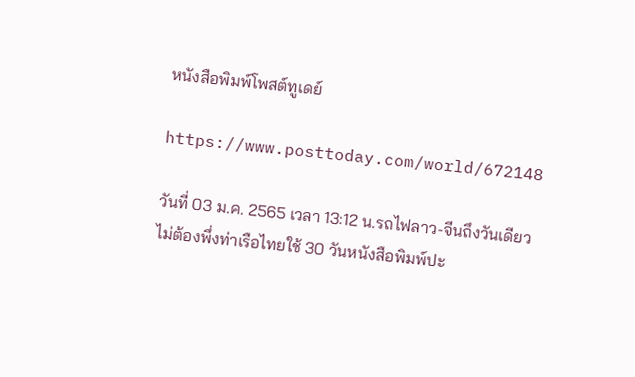หนังสือพิมพ์โพสต์ทูเดย์

https://www.posttoday.com/world/672148

วันที่ 03 ม.ค. 2565 เวลา 13:12 น.รถไฟลาว-จีนถึงวันเดียว ไม่ต้องพึ่งท่าเรือไทยใช้ 30 วันหนังสือพิมพ์ปะ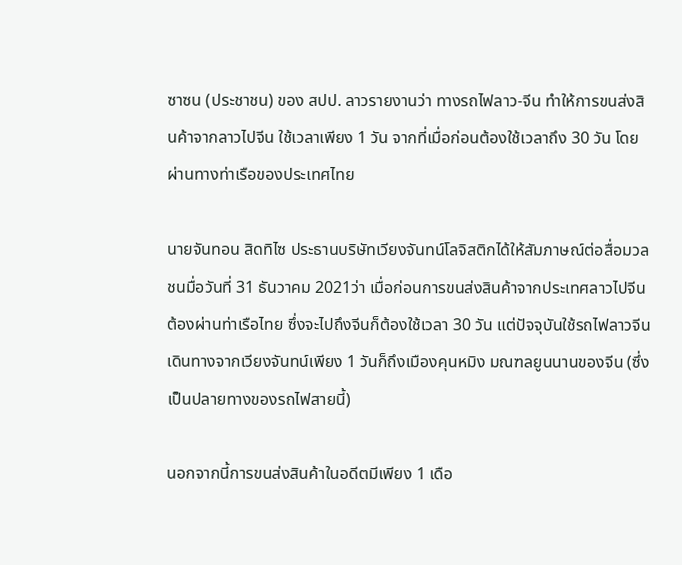ซาซน (ประชาชน) ของ สปป. ลาวรายงานว่า ทางรถไฟลาว-จีน ทำให้การขนส่งสินค้าจากลาวไปจีน ใช้เวลาเพียง 1 วัน จากที่เมื่อก่อนต้องใช้เวลาถึง 30 วัน โดยผ่านทางท่าเรือของประเทศไทย

นายจันทอน สิดทิไซ ประธานบริษัทเวียงจันทน์โลจิสติกได้ให้สัมภาษณ์ต่อสื่อมวลชนมื่อวันที่ 31 ธันวาคม 2021ว่า เมื่อก่อนการขนส่งสินค้าจากประเทศลาวไปจีนต้องผ่านท่าเรือไทย ซึ่งจะไปถึงจีนก็ต้องใช้เวลา 30 วัน แต่ปัจจุบันใช้รถไฟลาวจีน เดินทางจากเวียงจันทน์เพียง 1 วันก็ถึงเมืองคุนหมิง มณฑลยูนนานของจีน (ซึ่งเป็นปลายทางของรถไฟสายนี้)

นอกจากนี้การขนส่งสินค้าในอดีตมีเพียง 1 เดือ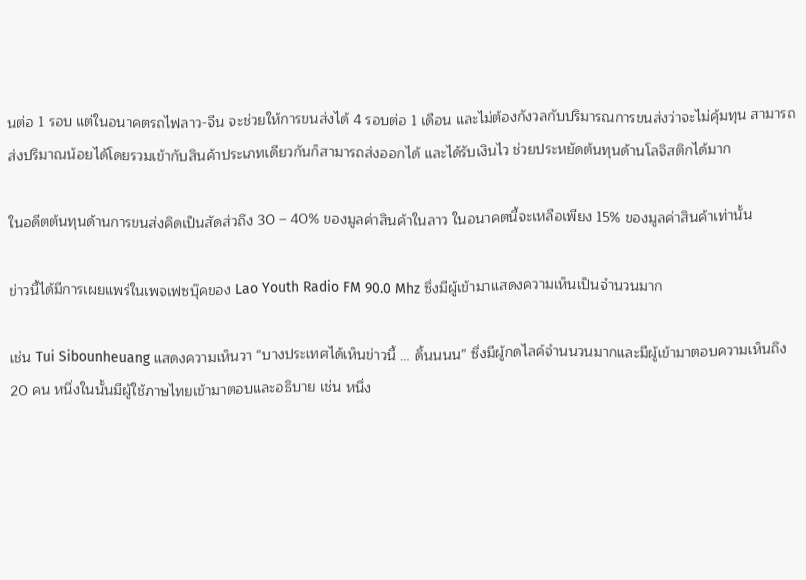นต่อ 1 รอบ แต่ในอนาคตรถไฟลาว-จีน จะช่วยให้การขนส่งได้ 4 รอบต่อ 1 เดือน และไม่ต้องกังวลกับปริมารณการขนส่งว่าจะไม่คุ้มทุน สามารถส่งปริมาณน้อยได้โดยรวมเข้ากับสินค้าประเภทเดียวกันก็สามารถส่งออกได้ และได้รับเงินไว ช่วยประหยัดต้นทุนด้านโลจิสติกได้มาก

ในอดีตต้นทุนด้านการขนส่งคิดเป็นสัดส่วถึง 30 – 40% ของมูลค่าสินค้าในลาว ในอนาคตนี้จะเหลือเพียง 15% ของมูลค่าสินค้าเท่านั้น

ข่าวนี้ได้มีการเผยแพร่ในเพจเฟซบุ๊คของ Lao Youth Radio FM 90.0 Mhz ซึ่งมีผู้เข้ามาแสดงความเห็นเป็นจำนวนมาก

เช่น Tui Sibounheuang แสดงความเห็นวา “บางประเทศได้เห็นข่าวนี้ … ดิ้นนนน” ซึ่งมีผู้กดไลค์จำนนวนมากและมีผู้เข้ามาตอบความเห็นถึง 20 คน หนึ่งในนั้นมีผู้ใช้ภาษไทยเข้ามาตอบและอธิบาย เช่น หนึ่ง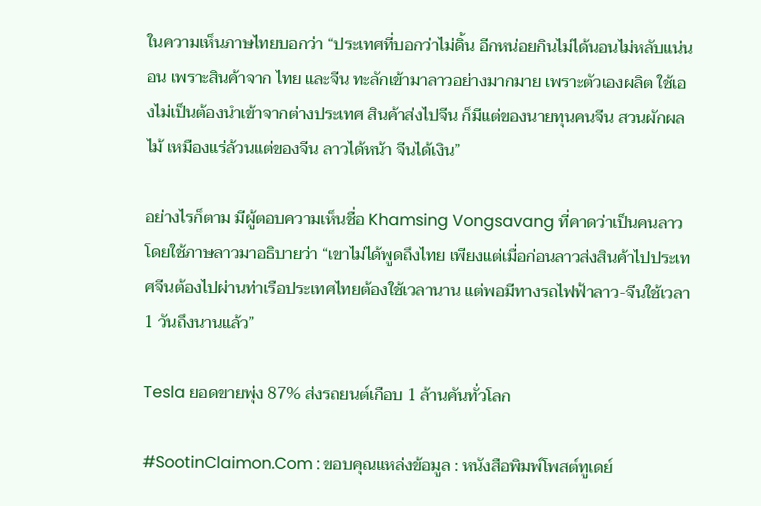ในความเห็นภาษไทยบอกว่า “ประเทศที่บอกว่าไม่ดิ้น อีกหน่อยกินไม่ได้นอนไม่หลับแน่นอน เพราะสินค้าจาก ไทย และจีน ทะลักเข้ามาลาวอย่างมากมาย เพราะตัวเองผลิต ใช้เองไม่เป็นต้องนำเข้าจากต่างประเทศ สินค้าส่งไปจีน ก็มีแต่ของนายทุนคนจีน สวนผักผลไม้ เหมืองแร่ล้วนแต่ของจีน ลาวได้หน้า จีนได้เงิน”

อย่างไรก็ตาม มีผู้ตอบความเห็นชื่อ Khamsing Vongsavang ที่คาดว่าเป็นคนลาวโดยใช้ภาษลาวมาอธิบายว่า “เขาไม่ได้พูดถึงไทย เพียงแต่เมื่อก่อนลาวส่งสินค้าไปประเทศจีนต้องไปผ่านท่าเรือประเทศไทยต้องใช้เวลานาน แต่พอมีทางรถไฟฟ้าลาว-จีนใช้เวลา 1 วันถึงนานแล้ว”

Tesla ยอดขายพุ่ง 87% ส่งรถยนต์เกือบ 1 ล้านคันทั่วโลก

#SootinClaimon.Com : ขอบคุณแหล่งข้อมูล : หนังสือพิมพ์โพสต์ทูเดย์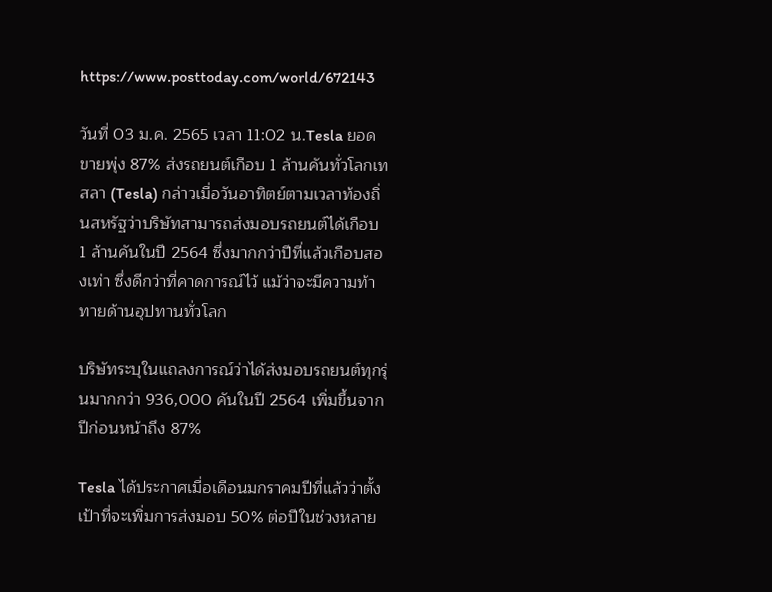https://www.posttoday.com/world/672143

วันที่ 03 ม.ค. 2565 เวลา 11:02 น.Tesla ยอดขายพุ่ง 87% ส่งรถยนต์เกือบ 1 ล้านคันทั่วโลกเทสลา (Tesla) กล่าวเมื่อวันอาทิตย์ตามเวลาท้องถิ่นสหรัฐว่าบริษัทสามารถส่งมอบรถยนต์ได้เกือบ 1 ล้านคันในปี 2564 ซึ่งมากกว่าปีที่แล้วเกือบสองเท่า ซึ่งดีกว่าที่คาดการณ์ไว้ แม้ว่าจะมีความท้าทายด้านอุปทานทั่วโลก

บริษัทระบุในแถลงการณ์ว่าได้ส่งมอบรถยนต์ทุกรุ่นมากกว่า 936,000 คันในปี 2564 เพิ่มขึ้นจากปีก่อนหน้าถึง 87%

Tesla ได้ประกาศเมื่อเดือนมกราคมปีที่แล้วว่าตั้งเป้าที่จะเพิ่มการส่งมอบ 50% ต่อปีในช่วงหลาย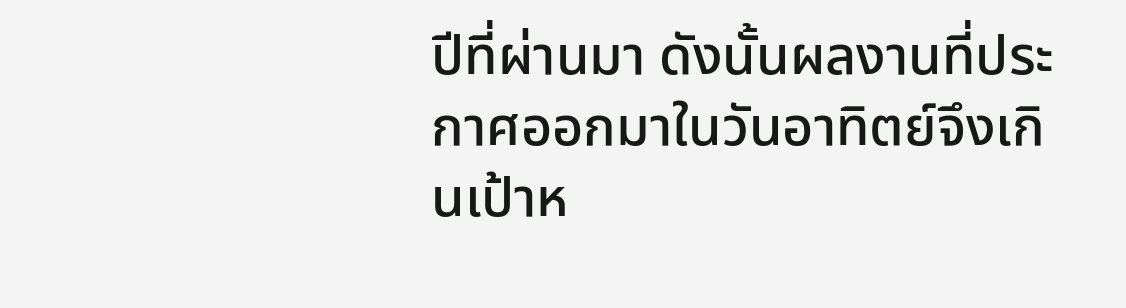ปีที่ผ่านมา ดังนั้นผลงานที่ประกาศออกมาในวันอาทิตย์จึงเกินเป้าห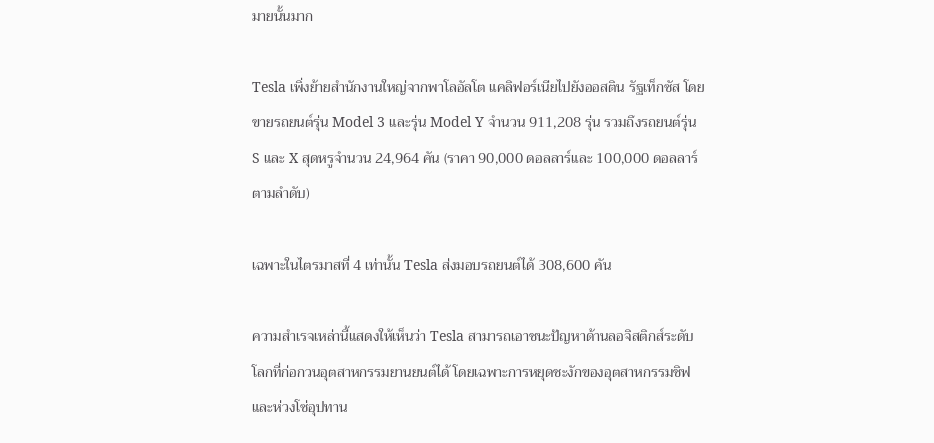มายนั้นมาก

Tesla เพิ่งย้ายสำนักงานใหญ่จากพาโลอัลโต แคลิฟอร์เนียไปยังออสติน รัฐเท็กซัส โดยขายรถยนต์รุ่น Model 3 และรุ่น Model Y จำนวน 911,208 รุ่น รวมถึงรถยนต์รุ่น S และ X สุดหรูจำนวน 24,964 คัน (ราคา 90,000 ดอลลาร์และ 100,000 ดอลลาร์ตามลำดับ)

เฉพาะในไตรมาสที่ 4 เท่านั้น Tesla ส่งมอบรถยนต์ได้ 308,600 คัน

ความสำเรจเหล่านี้แสดงให้เห็นว่า Tesla สามารถเอาชนะปัญหาด้านลอจิสติกส์ระดับโลกที่ก่อกวนอุตสาหกรรมยานยนต์ได้ โดยเฉพาะการหยุดชะงักของอุตสาหกรรมชิฟ และห่วงโซ่อุปทาน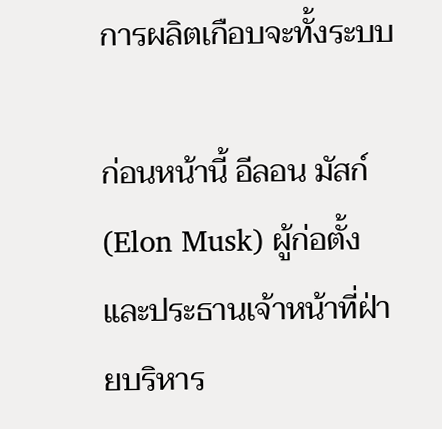การผลิตเกือบจะทั้งระบบ

ก่อนหน้านี้ อีลอน มัสก์ (Elon Musk) ผู้ก่อตั้งและประธานเจ้าหน้าที่ฝ่ายบริหาร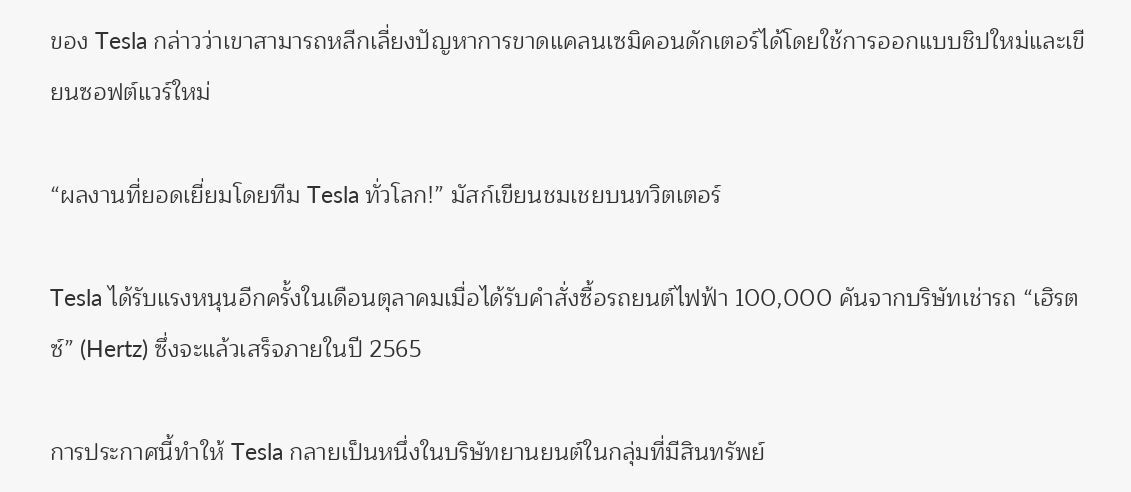ของ Tesla กล่าวว่าเขาสามารถหลีกเลี่ยงปัญหาการขาดแคลนเซมิคอนดักเตอร์ได้โดยใช้การออกแบบชิปใหม่และเขียนซอฟต์แวร์ใหม่

“ผลงานที่ยอดเยี่ยมโดยทีม Tesla ทั่วโลก!” มัสก์เขียนชมเชยบนทวิตเตอร์

Tesla ได้รับแรงหนุนอีกครั้งในเดือนตุลาคมเมื่อได้รับคำสั่งซื้อรถยนต์ไฟฟ้า 100,000 คันจากบริษัทเช่ารถ “เฮิรตซ์” (Hertz) ซึ่งจะแล้วเสร็จภายในปี 2565

การประกาศนี้ทำให้ Tesla กลายเป็นหนึ่งในบริษัทยานยนต์ในกลุ่มที่มีสินทรัพย์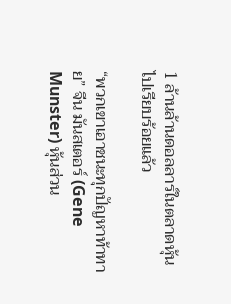1 ล้านล้านดอลลาร์ในตลาดหุ้นไปเรียบร้อยแล้ว

“พวกเขาเอาชนะทุกปัญหาท้าทาย” จีน มันสเตอร์ (Gene Munster) หุ้นส่วน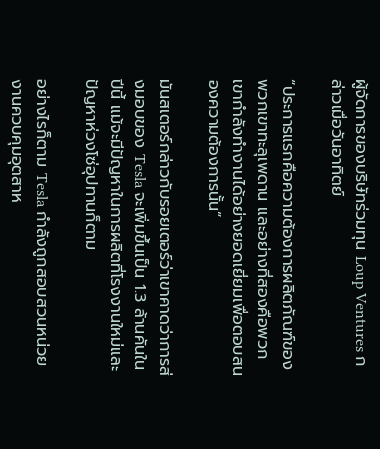ผู้จัดการของบริษัทร่วมทุน Loup Ventures กล่าวเมื่อวันอาทิตย์

“ประการแรกคือความต้องการผลิตภัณฑ์ของพวกเขาทะลุเพดาน และอย่างที่สองคือพวกเขากำลังทำงานได้อย่างยอดเยี่ยมเพื่อตอบสนองความต้องการนั้น”

มันสเตอร์กล่าวกับรอยเตอร์ว่าเขาคาดว่าการส่งมอบของ Tesla จะเพิ่มขึ้นเป็น 1.3 ล้านคันในปีนี้ แม้จะมีปัญหาในการผลิตที่โรงงานใหม่และปัญหาห่วงโซ่อุปทานก็ตาม

อย่างไรก็ตาม Tesla กำลังถูกสอบสวนหน่วยงานควบคุมอุตสาห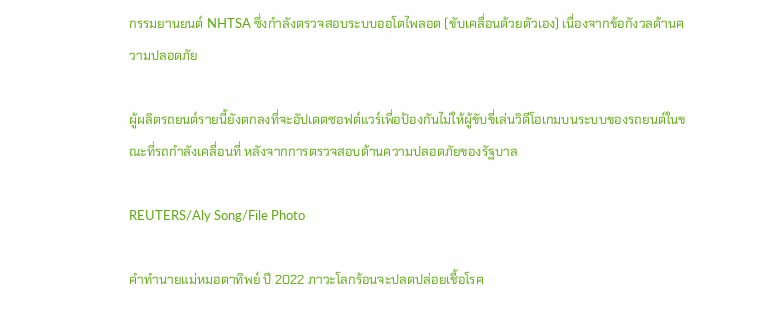กรรมยานยนต์ NHTSA ซึ่งกำลังตรวจสอบระบบออโตไพลอต (ขับเคลื่อนด้วยตัวเอง) เนื่องจากข้อกังวลด้านความปลอดภัย

ผู้ผลิตรถยนต์รายนี้ยังตกลงที่จะอัปเดตซอฟต์แวร์เพื่อป้องกันไม่ให้ผู้ขับขี่เล่นวิดีโอเกมบนระบบของรถยนต์ในขณะที่รถกำลังเคลื่อนที่ หลังจากการตรวจสอบด้านความปลอดภัยของรัฐบาล

REUTERS/Aly Song/File Photo

คำทำนายแม่หมอตาทิพย์ ปี 2022 ภาวะโลกร้อนจะปลดปล่อยเชื้อโรค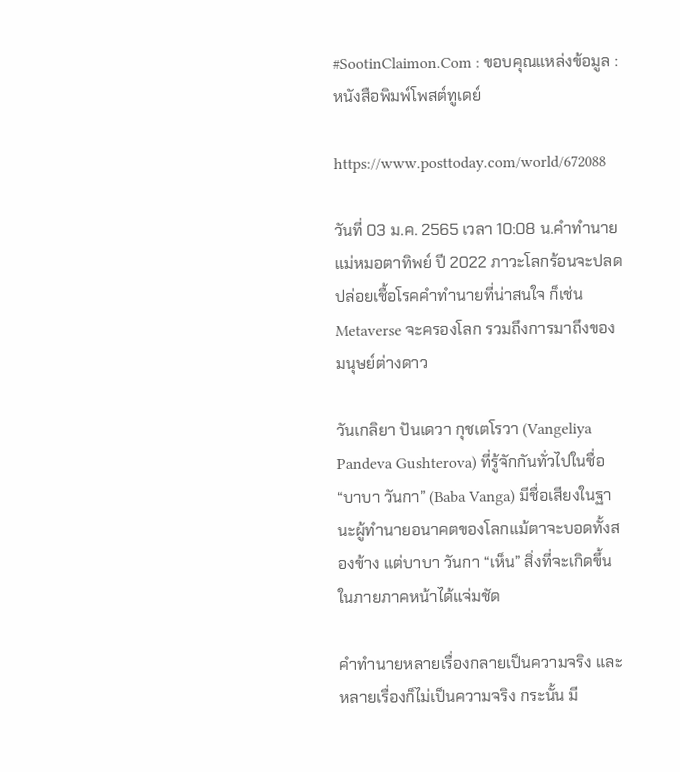#SootinClaimon.Com : ขอบคุณแหล่งข้อมูล : หนังสือพิมพ์โพสต์ทูเดย์

https://www.posttoday.com/world/672088

วันที่ 03 ม.ค. 2565 เวลา 10:08 น.คำทำนายแม่หมอตาทิพย์ ปี 2022 ภาวะโลกร้อนจะปลดปล่อยเชื้อโรคคำทำนายที่น่าสนใจ ก็เช่น Metaverse จะครองโลก รวมถึงการมาถึงของมนุษย์ต่างดาว

วันเกลิยา ปันเดวา กุชเตโรวา (Vangeliya Pandeva Gushterova) ที่รู้จักกันทั่วไปในชื่อ “บาบา วันกา” (Baba Vanga) มีชื่อเสียงในฐานะผู้ทำนายอนาคตของโลกแม้ตาจะบอดทั้งสองข้าง แต่บาบา วันกา “เห็น” สิ่งที่จะเกิดขึ้นในภายภาคหน้าได้แจ่มชัด

คำทำนายหลายเรื่องกลายเป็นความจริง และหลายเรื่องก็ไม่เป็นความจริง กระนั้น มี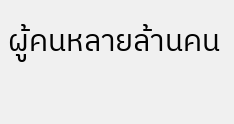ผู้คนหลายล้านคน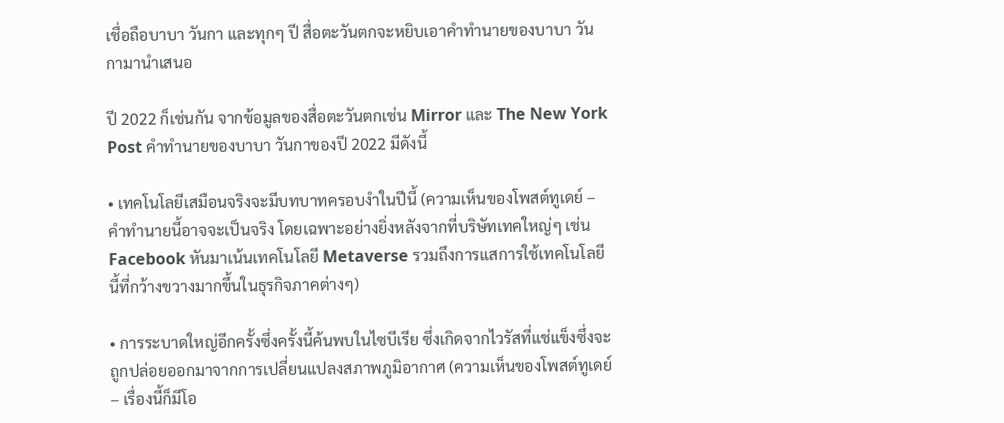เชื่อถือบาบา วันกา และทุกๆ ปี สื่อตะวันตกจะหยิบเอาคำทำนายของบาบา วันกามานำเสนอ

ปี 2022 ก็เช่นกัน จากข้อมูลของสื่อตะวันตกเช่น Mirror และ The New York Post คำทำนายของบาบา วันกาของปี 2022 มีดังนี้

• เทคโนโลยีเสมือนจริงจะมีบทบาทครอบงำในปีนี้ (ความเห็นของโพสต์ทูเดย์ – คำทำนายนี้อาจจะเป็นจริง โดยเฉพาะอย่างยิ่งหลังจากที่บริษัทเทคใหญ่ๆ เช่น Facebook หันมาเน้นเทคโนโลยี Metaverse รวมถึงการแสการใช้เทคโนโลยีนี้ที่กว้างขวางมากขึ้นในธุรกิจภาคต่างๆ)

• การระบาดใหญ่อีกครั้งซึ่งครั้งนี้ค้นพบในไซบีเรีย ซึ่งเกิดจากไวรัสที่แช่แข็งซึ่งจะถูกปล่อยออกมาจากการเปลี่ยนแปลงสภาพภูมิอากาศ (ความเห็นของโพสต์ทูเดย์ – เรื่องนี้ก็มีโอ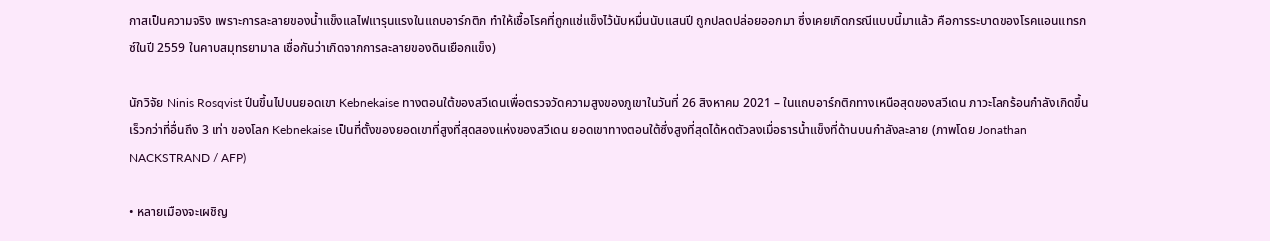กาสเป็นความจริง เพราะการละลายของน้ำแข็งแลไฟแารุนแรงในแถบอาร์กติก ทำให้เชื้อโรคที่ถูกแช่แข็งไว้นับหมื่นนับแสนปี ถูกปลดปล่อยออกมา ซึ่งเคยเกิดกรณีแบบนี้มาแล้ว คือการระบาดของโรคแอนแทรกซ์ในปี 2559 ในคาบสมุทรยามาล เชื่อกันว่าเกิดจากการละลายของดินเยือกแข็ง)

นักวิจัย Ninis Rosqvist ปีนขึ้นไปบนยอดเขา Kebnekaise ทางตอนใต้ของสวีเดนเพื่อตรวจวัดความสูงของภูเขาในวันที่ 26 สิงหาคม 2021 – ในแถบอาร์กติกทางเหนือสุดของสวีเดน ภาวะโลกร้อนกำลังเกิดขึ้นเร็วกว่าที่อื่นถึง 3 เท่า ของโลก Kebnekaise เป็นที่ตั้งของยอดเขาที่สูงที่สุดสองแห่งของสวีเดน ยอดเขาทางตอนใต้ซึ่งสูงที่สุดได้หดตัวลงเมื่อธารน้ำแข็งที่ด้านบนกำลังละลาย (ภาพโดย Jonathan NACKSTRAND / AFP)

• หลายเมืองจะเผชิญ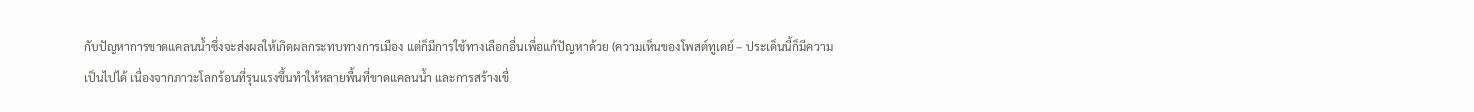กับปัญหาการขาดแคลนน้ำซึ่งจะส่งผลให้เกิดผลกระทบทางการเมือง แต่ก็มีการใช้ทางเลือกอื่นเพื่อแก้ปัญหาด้วย (ความเห็นของโพสต์ทูเดย์ – ประเด็นนี้ก็มีความเป็นไปได้ เนื่องจากภาวะโลกร้อนที่รุนแรงขึ้นทำให้หลายพื้นที่ขาดแคลนน้ำ และการสร้างเขื่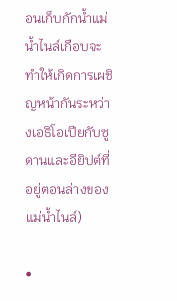อนเก็บกักน้ำแม่น้ำไนล์เกือบจะทำให้เกิดการเผชิญหน้ากันระหว่างเอธิโอเปียกับซูดานและอียิปต์ที่อยู่ตอนล่างของแม่น้ำไนล์)

•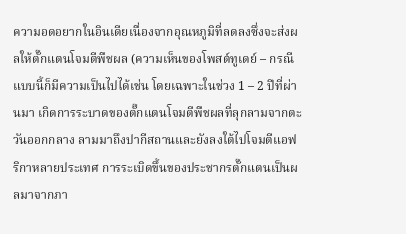ความอดอยากในอินเดียเนื่องจากอุณหภูมิที่ลดลงซึ่งจะส่งผลให้ตั๊กแตนโจมตีพืชผล (ความเห็นของโพสต์ทูเดย์ – กรณีแบบนี้ก็มีความเป็นไปได้เช่น โดยเฉพาะในช่วง 1 – 2 ปีที่ผ่านมา เกิดการระบาดของตั๊กแตนโจมตีพืชผลที่ลุกลามจากตะวันออกกลาง ลามมาถึงปากีสถานและยังลงใต้ไปโจมตีแอฟริกาหลายประเทศ การระเบิดขึ้นของประชากรตั๊กแตนเป็นผลมาจากภา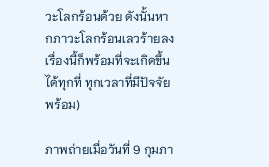วะโลกร้อนด้วย ดังนั้นหากภาวะโลกร้อนเลวร้ายลง เรื่องนี้ก็พร้อมที่จะเกิดขึ้นได้ทุกที่ ทุกเวลาที่มีปัจจัยพร้อม)

ภาพถ่ายเมื่อวันที่ 9 กุมภา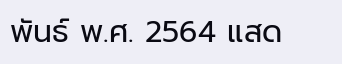พันธ์ พ.ศ. 2564 แสด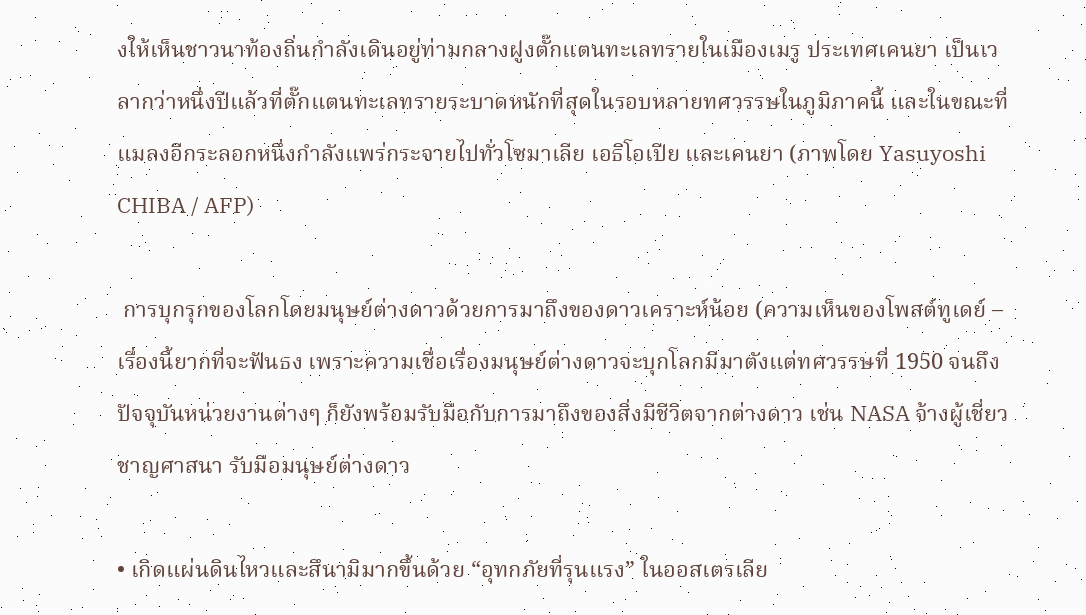งให้เห็นชาวนาท้องถิ่นกำลังเดินอยู่ท่ามกลางฝูงตั๊กแตนทะเลทรายในเมืองเมรู ประเทศเคนยา เป็นเวลากว่าหนึ่งปีแล้วที่ตั๊กแตนทะเลทรายระบาดหนักที่สุดในรอบหลายทศวรรษในภูมิภาคนี้ และในขณะที่แมลงอีกระลอกหนึ่งกำลังแพร่กระจายไปทั่วโซมาเลีย เอธิโอเปีย และเคนยา (ภาพโดย Yasuyoshi CHIBA / AFP)

 การบุกรุกของโลกโดยมนุษย์ต่างดาวด้วยการมาถึงของดาวเคราะห์น้อย (ความเห็นของโพสต์ทูเดย์ – เรื่องนี้ยากที่จะฟันธง เพราะความเชื่อเรื่องมนุษย์ต่างดาวจะบุกโลกมีมาตังแต่ทศวรรษที่ 1950 จนถึงปัจจุบันหน่วยงานต่างๆ ก็ยังพร้อมรับมือกับการมาถึงของสิ่งมีชีวิตจากต่างดาว เช่น NASA จ้างผู้เชี่ยวชาญศาสนา รับมือมนุษย์ต่างดาว

• เกิดแผ่นดินไหวและสึนามิมากขึ้นด้วย “อุทกภัยที่รุนแรง” ในออสเตรเลีย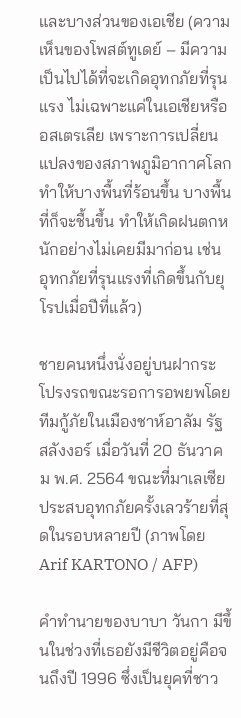และบางส่วนของเอเชีย (ความเห็นของโพสต์ทูเดย์ – มีความเป็นไปได้ที่จะเกิดอุทกภัยที่รุนแรง ไม่เฉพาะแค่ในเอเชียหรืออสเตรเลีย เพราะการเปลี่ยนแปลงของสภาพภูมิอากาศโลก ทำให้บางพื้นที่ร้อนขึ้น บางพื้นที่ก็จะชื้นขึ้น ทำให้เกิดฝนตกหนักอย่างไม่เคยมีมาก่อน เช่น อุทกภัยที่รุนแรงที่เกิดขึ้นกับยุโรปเมื่อปีที่แล้ว)

ชายคนหนึ่งนั่งอยู่บนฝากระโปรงรถขณะรอการอพยพโดยทีมกู้ภัยในเมืองชาห์อาลัม รัฐสลังงอร์ เมื่อวันที่ 20 ธันวาคม พ.ศ. 2564 ขณะที่มาเลเซียประสบอุทกภัยครั้งเลวร้ายที่สุดในรอบหลายปี (ภาพโดย Arif KARTONO / AFP)

คำทำนายของบาบา วันกา มีขึ้นในช่วงที่เธอยังมีชีวิตอยู่คือจนถึงปี 1996 ซึ่งเป็นยุคที่ชาว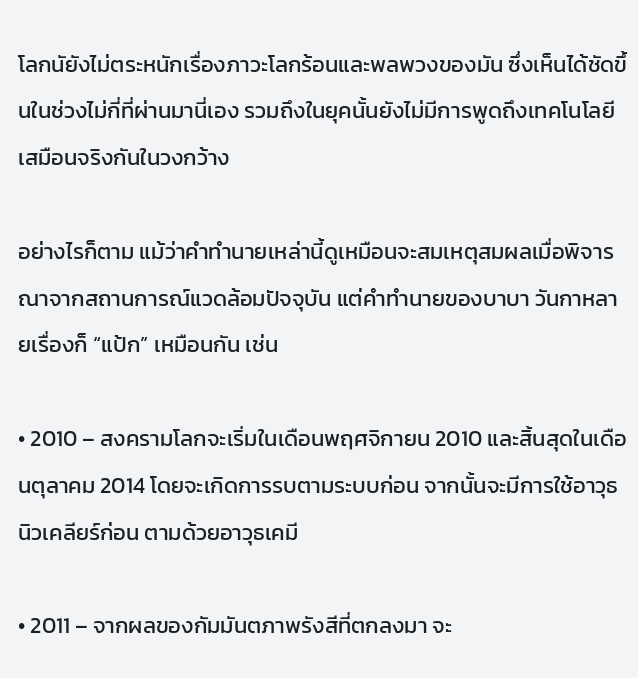โลกนัยังไม่ตระหนักเรื่องภาวะโลกร้อนและพลพวงของมัน ซึ่งเห็นได้ชัดขึ้นในช่วงไม่กี่ที่ผ่านมานี่เอง รวมถึงในยุคนั้นยังไม่มีการพูดถึงเทคโนโลยีเสมือนจริงกันในวงกว้าง

อย่างไรก็ตาม แม้ว่าคำทำนายเหล่านี้ดูเหมือนจะสมเหตุสมผลเมื่อพิจารณาจากสถานการณ์แวดล้อมปัจจุบัน แต่คำทำนายของบาบา วันกาหลายเรื่องก็ “แป้ก” เหมือนกัน เช่น

• 2010 – สงครามโลกจะเริ่มในเดือนพฤศจิกายน 2010 และสิ้นสุดในเดือนตุลาคม 2014 โดยจะเกิดการรบตามระบบก่อน จากนั้นจะมีการใช้อาวุธนิวเคลียร์ก่อน ตามด้วยอาวุธเคมี

• 2011 – จากผลของกัมมันตภาพรังสีที่ตกลงมา จะ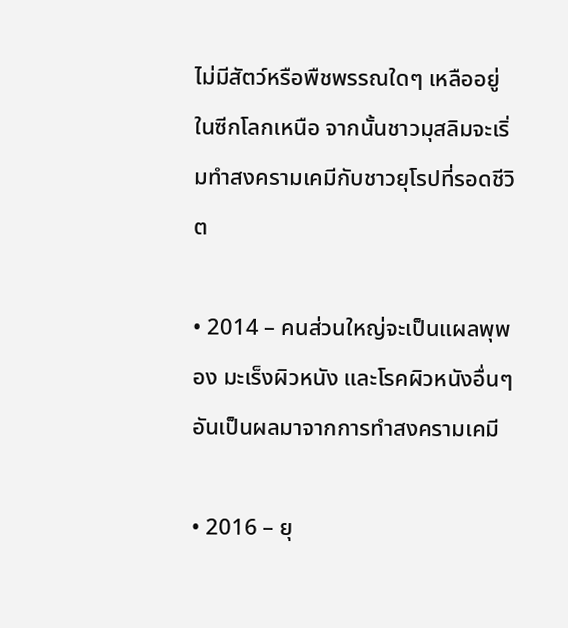ไม่มีสัตว์หรือพืชพรรณใดๆ เหลืออยู่ในซีกโลกเหนือ จากนั้นชาวมุสลิมจะเริ่มทำสงครามเคมีกับชาวยุโรปที่รอดชีวิต

• 2014 – คนส่วนใหญ่จะเป็นแผลพุพอง มะเร็งผิวหนัง และโรคผิวหนังอื่นๆ อันเป็นผลมาจากการทำสงครามเคมี

• 2016 – ยุ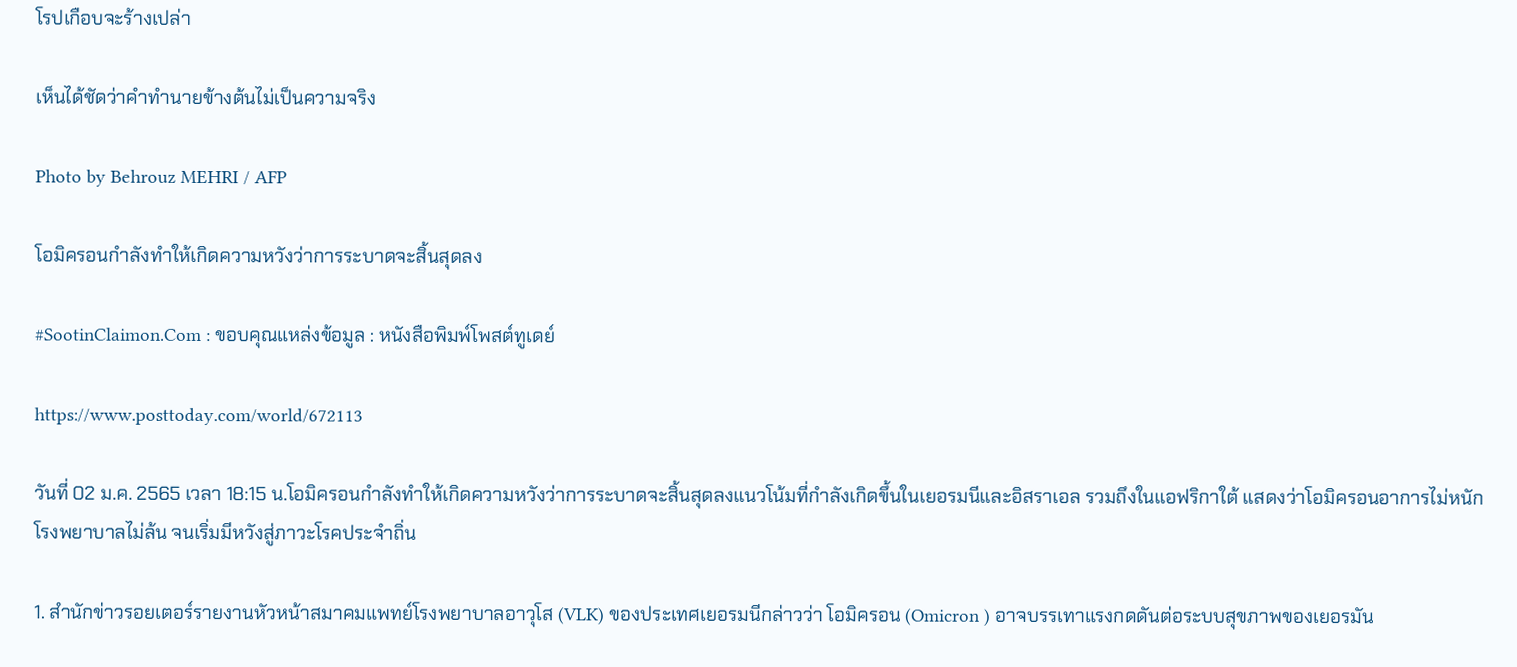โรปเกือบจะร้างเปล่า

เห็นได้ชัดว่าคำทำนายข้างต้นไม่เป็นความจริง

Photo by Behrouz MEHRI / AFP

โอมิครอนกำลังทำให้เกิดความหวังว่าการระบาดจะสิ้นสุดลง

#SootinClaimon.Com : ขอบคุณแหล่งข้อมูล : หนังสือพิมพ์โพสต์ทูเดย์

https://www.posttoday.com/world/672113

วันที่ 02 ม.ค. 2565 เวลา 18:15 น.โอมิครอนกำลังทำให้เกิดความหวังว่าการระบาดจะสิ้นสุดลงแนวโน้มที่กำลังเกิดขึ้นในเยอรมนีและอิสราเอล รวมถึงในแอฟริกาใต้ แสดงว่าโอมิครอนอาการไม่หนัก โรงพยาบาลไม่ล้น จนเริ่มมีหวังสู่ภาวะโรคประจำถิ่น

1. สำนักข่าวรอยเตอร์รายงานหัวหน้าสมาคมแพทย์โรงพยาบาลอาวุโส (VLK) ของประเทศเยอรมนีกล่าวว่า โอมิครอน (Omicron ) อาจบรรเทาแรงกดดันต่อระบบสุขภาพของเยอรมัน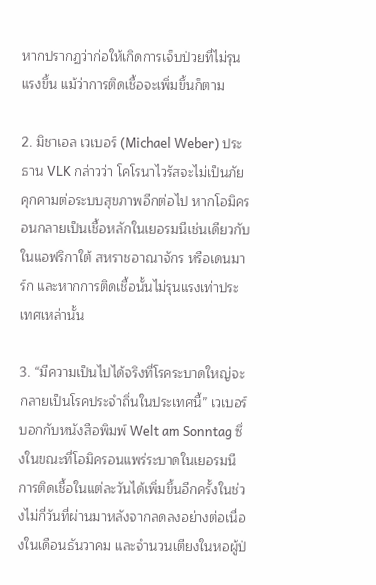หากปรากฏว่าก่อให้เกิดการเจ็บป่วยที่ไม่รุนแรงขึ้น แม้ว่าการติดเชื้อจะเพิ่มขึ้นก็ตาม

2. มิชาเอล เวเบอร์ (Michael Weber) ประธาน VLK กล่าวว่า โคโรนาไวรัสจะไม่เป็นภัยคุกคามต่อระบบสุขภาพอีกต่อไป หากโอมิครอนกลายเป็นเชื้อหลักในเยอรมนีเช่นเดียวกับในแอฟริกาใต้ สหราชอาณาจักร หรือเดนมาร์ก และหากการติดเชื้อนั้นไม่รุนแรงเท่าประเทศเหล่านั้น

3. “มีความเป็นไปได้จริงที่โรคระบาดใหญ่จะกลายเป็นโรคประจำถิ่นในประเทศนี้” เวเบอร์บอกกับหนังสือพิมพ์ Welt am Sonntag ซึ่งในขณะที่โอมิครอนแพร่ระบาดในเยอรมนี การติดเชื้อในแต่ละวันได้เพิ่มขึ้นอีกครั้งในช่วงไม่กี่วันที่ผ่านมาหลังจากลดลงอย่างต่อเนื่องในเดือนธันวาคม และจำนวนเตียงในหอผู้ป่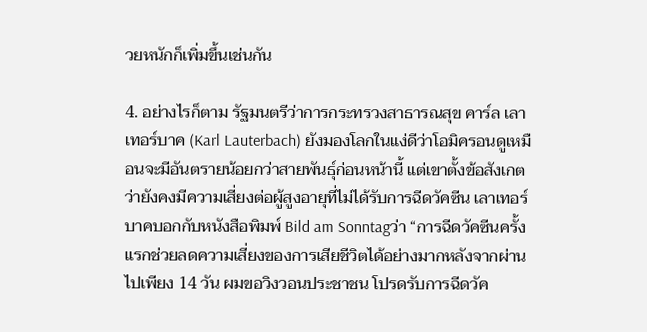วยหนักก็เพิ่มขึ้นเช่นกัน

4. อย่างไรก็ตาม รัฐมนตรีว่าการกระทรวงสาธารณสุข คาร์ล เลาเทอร์บาค (Karl Lauterbach) ยังมองโลกในแง่ดีว่าโอมิครอนดูเหมือนจะมีอันตรายน้อยกว่าสายพันธุ์ก่อนหน้านี้ แต่เขาตั้งข้อสังเกตว่ายังคงมีความเสี่ยงต่อผู้สูงอายุที่ไม่ได้รับการฉีดวัคซีน เลาเทอร์บาคบอกกับหนังสือพิมพ์ Bild am Sonntagว่า “การฉีดวัคซีนครั้งแรกช่วยลดความเสี่ยงของการเสียชีวิตได้อย่างมากหลังจากผ่านไปเพียง 14 วัน ผมขอวิงวอนประชาชน โปรดรับการฉีดวัค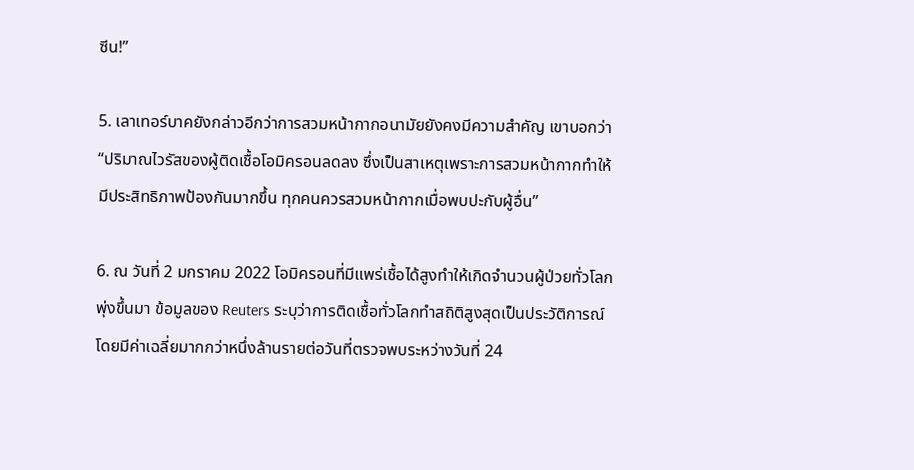ซีน!”

5. เลาเทอร์บาคยังกล่าวอีกว่าการสวมหน้ากากอนามัยยังคงมีความสำคัญ เขาบอกว่า “ปริมาณไวรัสของผู้ติดเชื้อโอมิครอนลดลง ซึ่งเป็นสาเหตุเพราะการสวมหน้ากากทำให้มีประสิทธิภาพป้องกันมากขึ้น ทุกคนควรสวมหน้ากากเมื่อพบปะกับผู้อื่น”

6. ณ วันที่ 2 มกราคม 2022 โอมิครอนที่มีแพร่เชื้อได้สูงทำให้เกิดจำนวนผู้ป่วยทั่วโลกพุ่งขึ้นมา ข้อมูลของ Reuters ระบุว่าการติดเชื้อทั่วโลกทำสถิติสูงสุดเป็นประวัติการณ์ โดยมีค่าเฉลี่ยมากกว่าหนึ่งล้านรายต่อวันที่ตรวจพบระหว่างวันที่ 24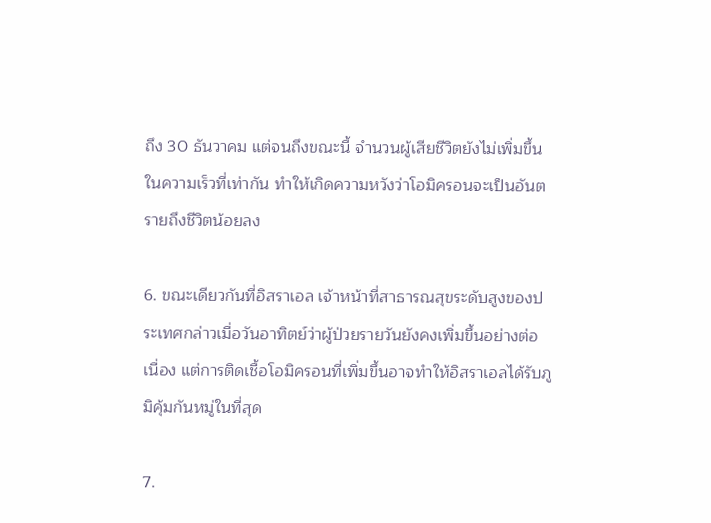ถึง 30 ธันวาคม แต่จนถึงขณะนี้ จำนวนผู้เสียชีวิตยังไม่เพิ่มขึ้นในความเร็วที่เท่ากัน ทำให้เกิดความหวังว่าโอมิครอนจะเป็นอันตรายถึงชีวิตน้อยลง

6. ขณะเดียวกันที่อิสราเอล เจ้าหน้าที่สาธารณสุขระดับสูงของประเทศกล่าวเมื่อวันอาทิตย์ว่าผู้ป่วยรายวันยังคงเพิ่มขึ้นอย่างต่อเนื่อง แต่การติดเชื้อโอมิครอนที่เพิ่มขึ้นอาจทำให้อิสราเอลได้รับภูมิคุ้มกันหมู่ในที่สุด

7.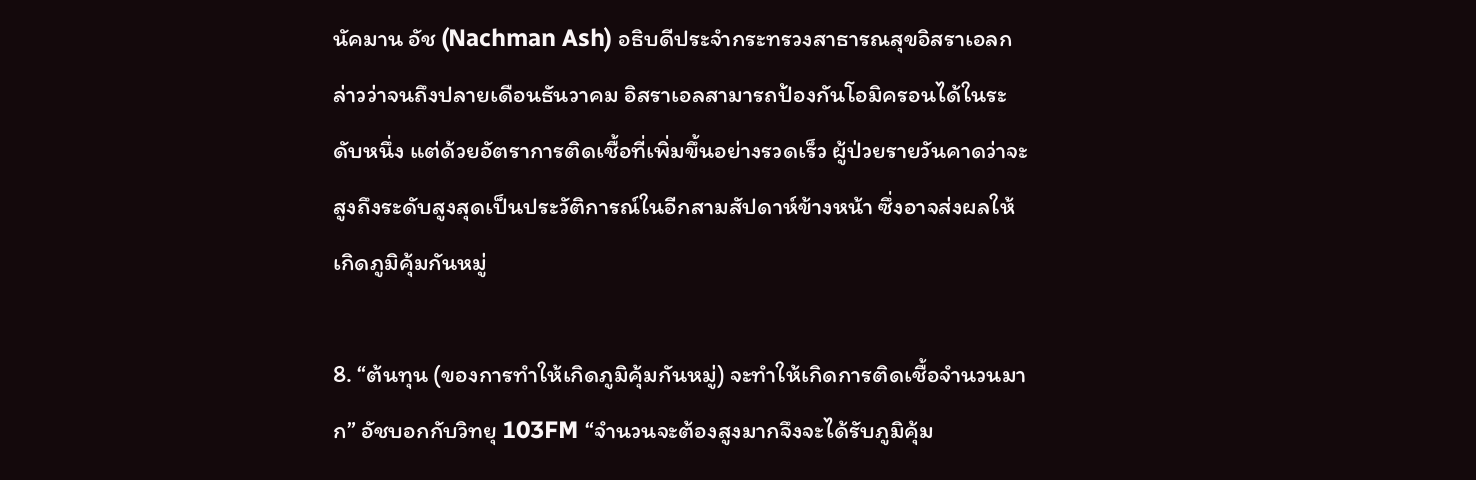นัคมาน อัช (Nachman Ash) อธิบดีประจำกระทรวงสาธารณสุขอิสราเอลกล่าวว่าจนถึงปลายเดือนธันวาคม อิสราเอลสามารถป้องกันโอมิครอนได้ในระดับหนึ่ง แต่ด้วยอัตราการติดเชื้อที่เพิ่มขึ้นอย่างรวดเร็ว ผู้ป่วยรายวันคาดว่าจะสูงถึงระดับสูงสุดเป็นประวัติการณ์ในอีกสามสัปดาห์ข้างหน้า ซึ่งอาจส่งผลให้เกิดภูมิคุ้มกันหมู่

8. “ต้นทุน (ของการทำให้เกิดภูมิคุ้มกันหมู่) จะทำให้เกิดการติดเชื้อจำนวนมาก” อัชบอกกับวิทยุ 103FM “จำนวนจะต้องสูงมากจึงจะได้รับภูมิคุ้ม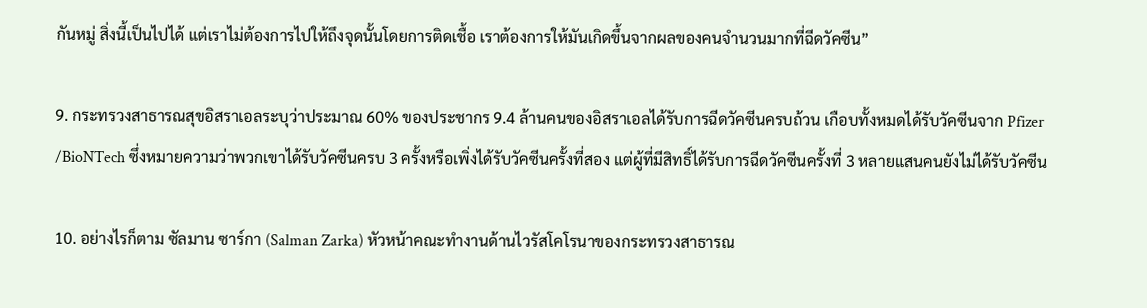กันหมู่ สิ่งนี้เป็นไปได้ แต่เราไม่ต้องการไปให้ถึงจุดนั้นโดยการติดเชื้อ เราต้องการให้มันเกิดขึ้นจากผลของคนจำนวนมากที่ฉีดวัคซีน”

9. กระทรวงสาธารณสุขอิสราเอลระบุว่าประมาณ 60% ของประชากร 9.4 ล้านคนของอิสราเอลได้รับการฉีดวัคซีนครบถ้วน เกือบทั้งหมดได้รับวัคซีนจาก Pfizer /BioNTech ซึ่งหมายความว่าพวกเขาได้รับวัคซีนครบ 3 ครั้งหรือเพิ่งได้รับวัคซีนครั้งที่สอง แต่ผู้ที่มีสิทธิ์ได้รับการฉีดวัคซีนครั้งที่ 3 หลายแสนคนยังไม่ได้รับวัคซีน

10. อย่างไรก็ตาม ซัลมาน ซาร์กา (Salman Zarka) หัวหน้าคณะทำงานด้านไวรัสโคโรนาของกระทรวงสาธารณ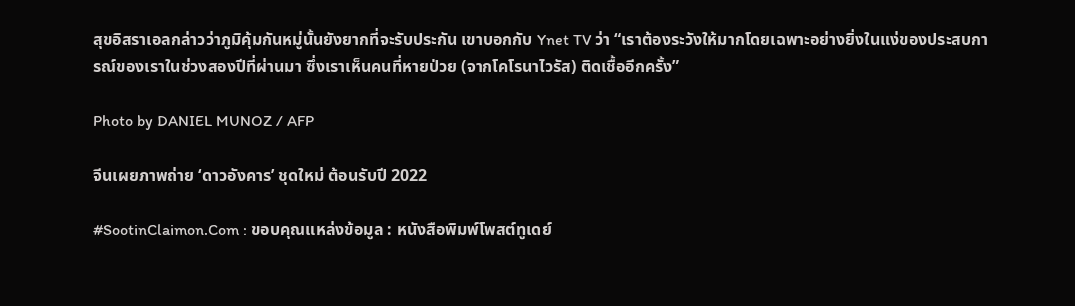สุขอิสราเอลกล่าวว่าภูมิคุ้มกันหมู่นั้นยังยากที่จะรับประกัน เขาบอกกับ Ynet TV ว่า “เราต้องระวังให้มากโดยเฉพาะอย่างยิ่งในแง่ของประสบการณ์ของเราในช่วงสองปีที่ผ่านมา ซึ่งเราเห็นคนที่หายป่วย (จากโคโรนาไวรัส) ติดเชื้ออีกครั้ง”

Photo by DANIEL MUNOZ / AFP

จีนเผยภาพถ่าย ‘ดาวอังคาร’ ชุดใหม่ ต้อนรับปี 2022

#SootinClaimon.Com : ขอบคุณแหล่งข้อมูล : หนังสือพิมพ์โพสต์ทูเดย์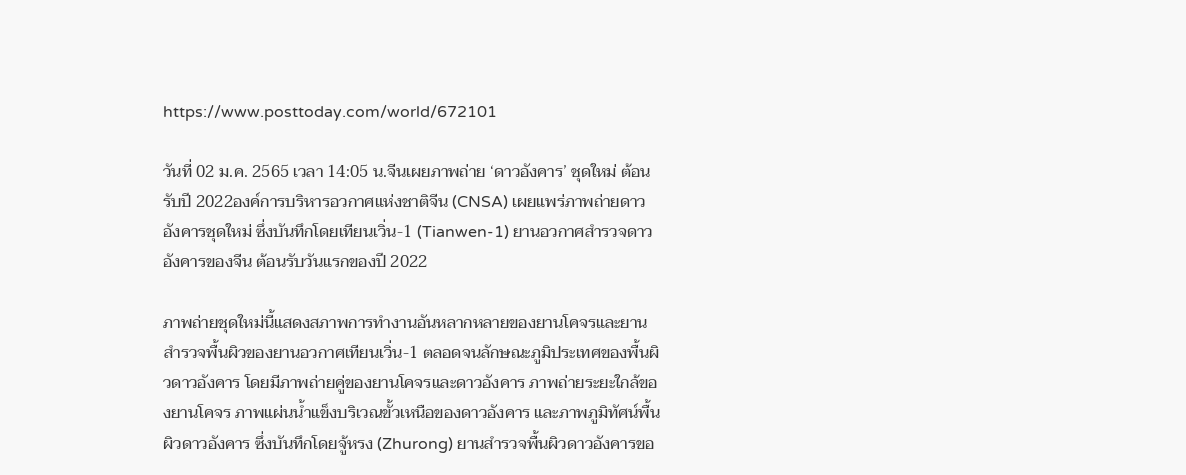https://www.posttoday.com/world/672101

วันที่ 02 ม.ค. 2565 เวลา 14:05 น.จีนเผยภาพถ่าย ‘ดาวอังคาร’ ชุดใหม่ ต้อนรับปี 2022องค์การบริหารอวกาศแห่งชาติจีน (CNSA) เผยแพร่ภาพถ่ายดาวอังคารชุดใหม่ ซึ่งบันทึกโดยเทียนเวิ่น-1 (Tianwen-1) ยานอวกาศสำรวจดาวอังคารของจีน ต้อนรับวันแรกของปี 2022

ภาพถ่ายชุดใหม่นี้แสดงสภาพการทำงานอันหลากหลายของยานโคจรและยานสำรวจพื้นผิวของยานอวกาศเทียนเวิ่น-1 ตลอดจนลักษณะภูมิประเทศของพื้นผิวดาวอังคาร โดยมีภาพถ่ายคู่ของยานโคจรและดาวอังคาร ภาพถ่ายระยะใกล้ของยานโคจร ภาพแผ่นน้ำแข็งบริเวณขั้วเหนือของดาวอังคาร และภาพภูมิทัศน์พื้นผิวดาวอังคาร ซึ่งบันทึกโดยจู้หรง (Zhurong) ยานสำรวจพื้นผิวดาวอังคารขอ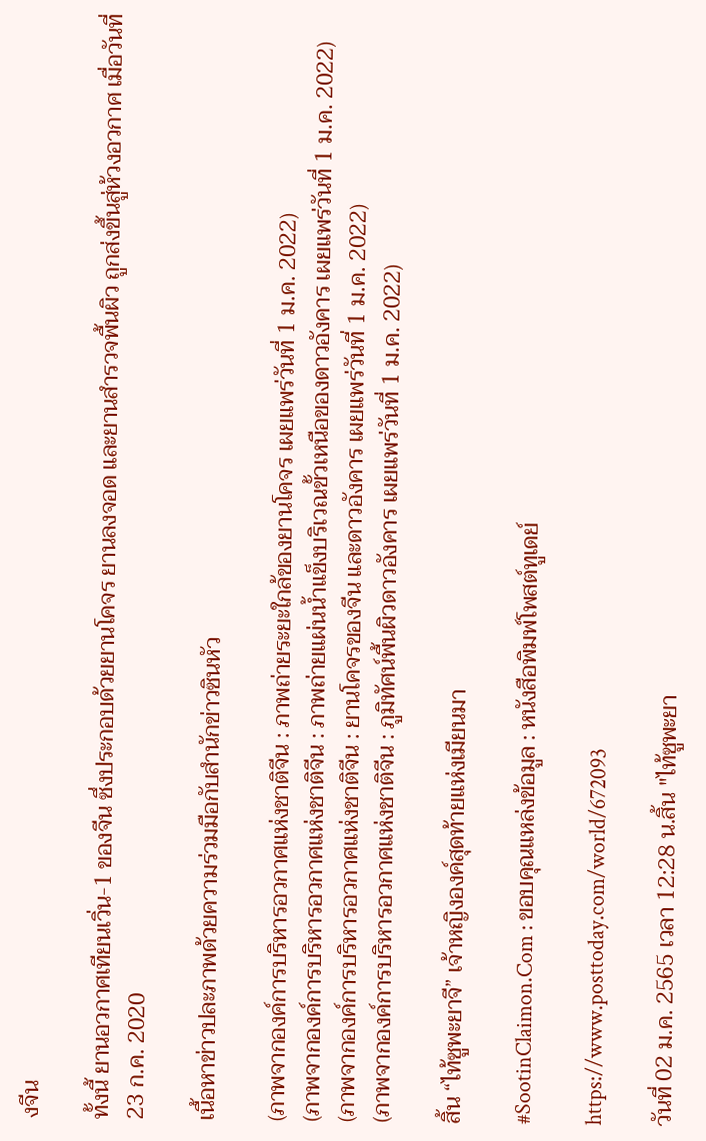งจีน

ทั้งนี้ ยานอวกาศเทียนเวิ่น-1 ของจีน ซึ่งประกอบด้วยยานโคจร ยานลงจอด และยานสำรวจพื้นผิว ถูกส่งขึ้นสู่ห้วงอวกาศ เมื่อวันที่ 23 ก.ค. 2020

เนื้อหาข่าวปละภาพด้วยความร่วมมือกับสำนักข่าวซินหัว

(ภาพจากองค์การบริหารอวกาศแห่งชาติจีน : ภาพถ่ายระยะใกล้ของยานโคจร เผยแพร่วันที่ 1 ม.ค. 2022)
(ภาพจากองค์การบริหารอวกาศแห่งชาติจีน : ภาพถ่ายแผ่นน้ำแข็งบริเวณขั้วเหนือของดาวอังคาร เผยแพร่วันที่ 1 ม.ค. 2022)
(ภาพจากองค์การบริหารอวกาศแห่งชาติจีน : ยานโคจรของจีน และดาวอังคาร เผยแพร่วันที่ 1 ม.ค. 2022)
(ภาพจากองค์การบริหารอวกาศแห่งชาติจีน : ภูมิทัศน์พื้นผิวดาวอังคาร เผยแพร่วันที่ 1 ม.ค. 2022)

สิ้น “ไท้ซูพะยาจี” เจ้าหญิงองค์สุดท้ายแห่งเมียนมา

#SootinClaimon.Com : ขอบคุณแหล่งข้อมูล : หนังสือพิมพ์โพสต์ทูเดย์

https://www.posttoday.com/world/672093

วันที่ 02 ม.ค. 2565 เวลา 12:28 น.สิ้น "ไท้ซูพะยา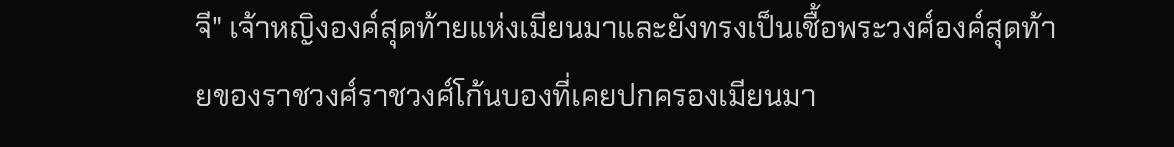จี" เจ้าหญิงองค์สุดท้ายแห่งเมียนมาและยังทรงเป็นเชื้อพระวงศ์องค์สุดท้ายของราชวงศ์ราชวงศ์โก้นบองที่เคยปกครองเมียนมา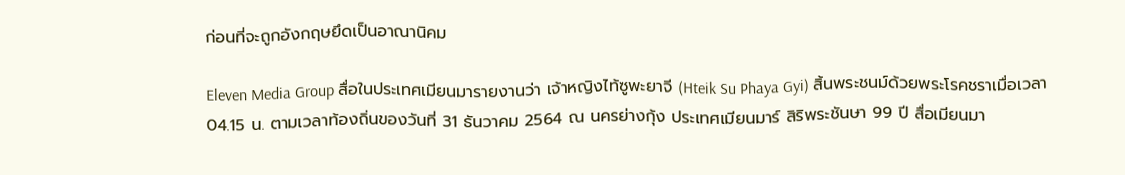ก่อนที่จะถูกอังกฤษยึดเป็นอาณานิคม

Eleven Media Group สื่อในประเทศเมียนมารายงานว่า เจ้าหญิงไท้ซูพะยาจี (Hteik Su Phaya Gyi) สิ้นพระชนม์ด้วยพระโรคชราเมื่อเวลา 04.15 น. ตามเวลาท้องถิ่นของวันที่ 31 ธันวาคม 2564 ณ นครย่างกุ้ง ประเทศเมียนมาร์ สิริพระชันษา 99 ปี สื่อเมียนมา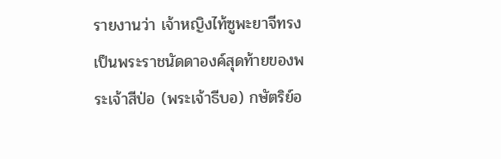รายงานว่า เจ้าหญิงไท้ซูพะยาจีทรงเป็นพระราชนัดดาองค์สุดท้ายของพระเจ้าสีป่อ (พระเจ้าธีบอ) กษัตริย์อ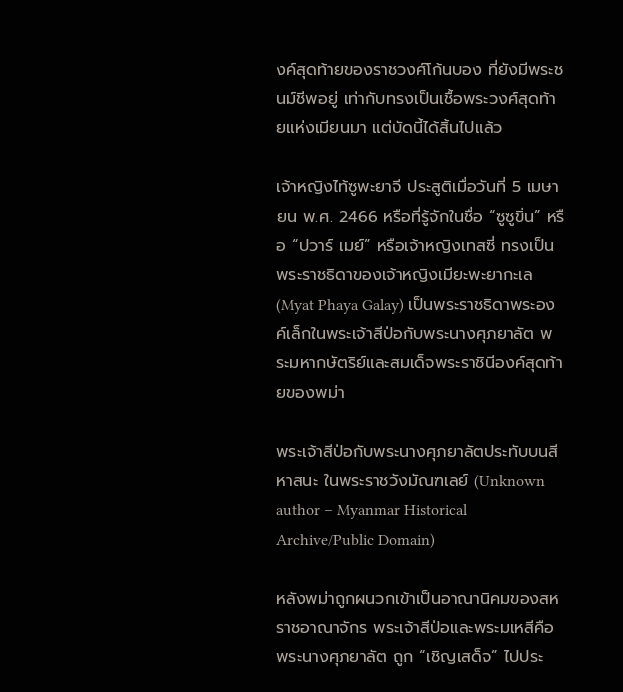งค์สุดท้ายของราชวงศ์โก้นบอง ที่ยังมีพระชนม์ชีพอยู่ เท่ากับทรงเป็นเชื้อพระวงศ์สุดท้ายแห่งเมียนมา แต่บัดนี้ได้สิ้นไปแล้ว

เจ้าหญิงไท้ซูพะยาจี ประสูติเมื่อวันที่ 5 เมษายน พ.ศ. 2466 หรือที่รู้จักในชื่อ “ซูซูขิ่น” หรือ “ปวาร์ เมย์” หรือเจ้าหญิงเทสซี่ ทรงเป็นพระราชธิดาของเจ้าหญิงเมียะพะยากะเล (Myat Phaya Galay) เป็นพระราชธิดาพระองค์เล็กในพระเจ้าสีป่อกับพระนางศุภยาลัต พระมหากษัตริย์และสมเด็จพระราชินีองค์สุดท้ายของพม่า

พระเจ้าสีป่อกับพระนางศุภยาลัตประทับบนสีหาสนะ ในพระราชวังมัณฑเลย์ (Unknown author – Myanmar Historical Archive/Public Domain)

หลังพม่าถูกผนวกเข้าเป็นอาณานิคมของสหราชอาณาจักร พระเจ้าสีป่อและพระมเหสีคือพระนางศุภยาลัต ถูก “เชิญเสด็จ” ไปประ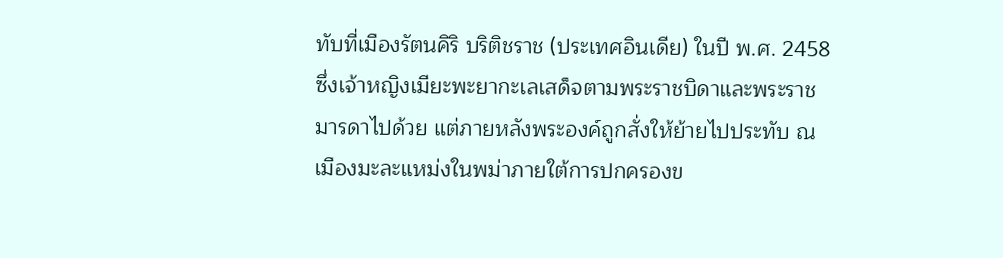ทับที่เมืองรัตนคิริ บริติชราช (ประเทศอินเดีย) ในปี พ.ศ. 2458 ซึ่งเจ้าหญิงเมียะพะยากะเลเสด็จตามพระราชบิดาและพระราชมารดาไปด้วย แต่ภายหลังพระองค์ถูกสั่งให้ย้ายไปประทับ ณ เมืองมะละแหม่งในพม่าภายใต้การปกครองข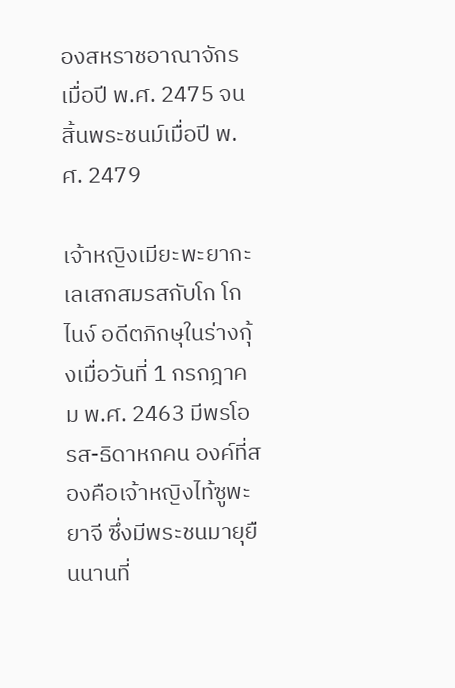องสหราชอาณาจักรเมื่อปี พ.ศ. 2475 จนสิ้นพระชนม์เมื่อปี พ.ศ. 2479

เจ้าหญิงเมียะพะยากะเลเสกสมรสกับโก โก ไนง์ อดีตภิกษุในร่างกุ้งเมื่อวันที่ 1 กรกฎาคม พ.ศ. 2463 มีพรโอรส-ธิดาหกคน องค์ที่สองคือเจ้าหญิงไท้ซูพะยาจี ซึ่งมีพระชนมายุยืนนานที่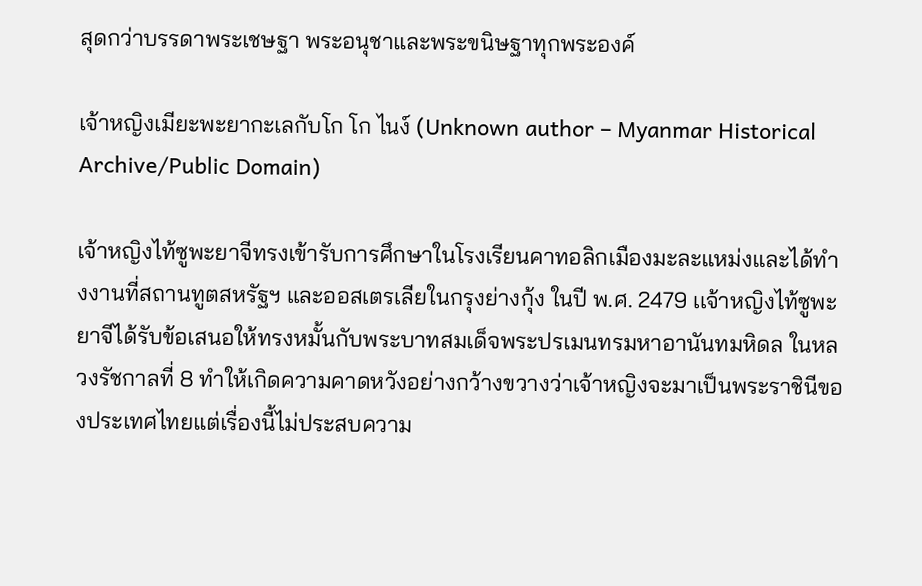สุดกว่าบรรดาพระเชษฐา พระอนุชาและพระขนิษฐาทุกพระองค์

เจ้าหญิงเมียะพะยากะเลกับโก โก ไนง์ (Unknown author – Myanmar Historical Archive/Public Domain)

เจ้าหญิงไท้ซูพะยาจีทรงเข้ารับการศึกษาในโรงเรียนคาทอลิกเมืองมะละแหม่งและได้ทำงงานที่สถานทูตสหรัฐฯ และออสเตรเลียในกรุงย่างกุ้ง ในปี พ.ศ. 2479 เเจ้าหญิงไท้ซูพะยาจีได้รับข้อเสนอให้ทรงหมั้นกับพระบาทสมเด็จพระปรเมนทรมหาอานันทมหิดล ในหลวงรัชกาลที่ 8 ทำให้เกิดความคาดหวังอย่างกว้างขวางว่าเจ้าหญิงจะมาเป็นพระราชินีของประเทศไทยแต่เรื่องนี้ไม่ประสบความ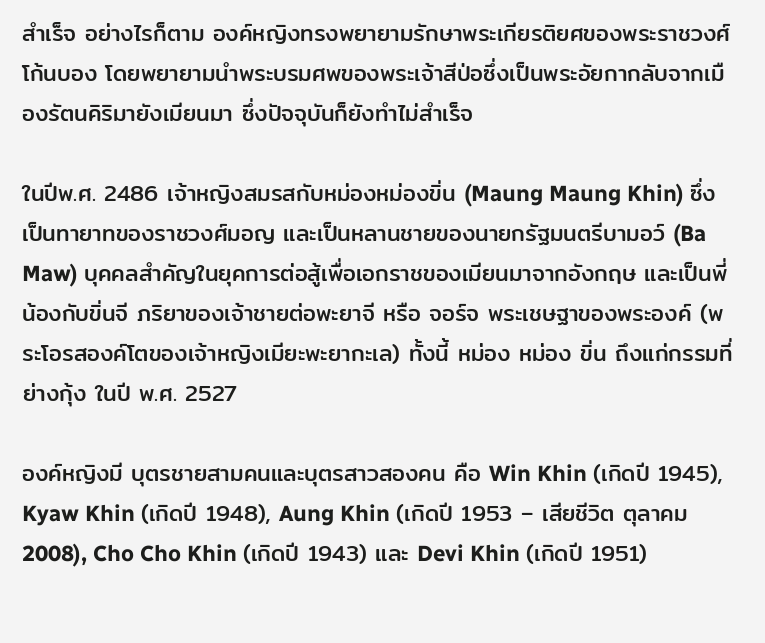สำเร็จ อย่างไรก็ตาม องค์หญิงทรงพยายามรักษาพระเกียรติยศของพระราชวงศ์โก้นบอง โดยพยายามนำพระบรมศพของพระเจ้าสีป่อซึ่งเป็นพระอัยกากลับจากเมืองรัตนคิริมายังเมียนมา ซึ่งปัจจุบันก็ยังทำไม่สำเร็จ

ในปีพ.ศ. 2486 เจ้าหญิงสมรสกับหม่องหม่องขิ่น (Maung Maung Khin) ซึ่งเป็นทายาทของราชวงศ์มอญ และเป็นหลานชายของนายกรัฐมนตรีบามอว์ (Ba Maw) บุคคลสำคัญในยุคการต่อสู้เพื่อเอกราชของเมียนมาจากอังกฤษ และเป็นพี่น้องกับขิ่นจี ภริยาของเจ้าชายต่อพะยาจี หรือ จอร์จ พระเชษฐาของพระองค์ (พระโอรสองค์โตของเจ้าหญิงเมียะพะยากะเล) ทั้งนี้ หม่อง หม่อง ขิ่น ถึงแก่กรรมที่ย่างกุ้ง ในปี พ.ศ. 2527

องค์หญิงมี บุตรชายสามคนและบุตรสาวสองคน คือ Win Khin (เกิดปี 1945), Kyaw Khin (เกิดปี 1948), Aung Khin (เกิดปี 1953 – เสียชีวิต ตุลาคม 2008), Cho Cho Khin (เกิดปี 1943) และ Devi Khin (เกิดปี 1951)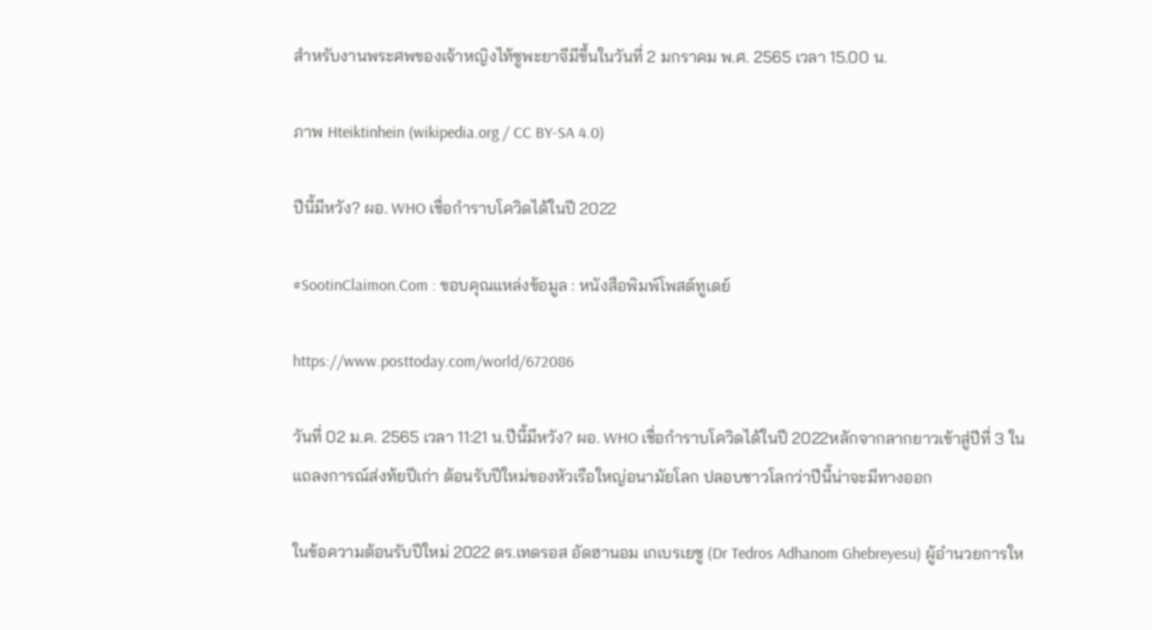สำหรับงานพระศพของเจ้าหญิงไท้ซูพะยาจีมีขึ้นในวันที่ 2 มกราคม พ.ศ. 2565 เวลา 15.00 น.

ภาพ Hteiktinhein (wikipedia.org / CC BY-SA 4.0)

ปีนี้มีหวัง? ผอ. WHO เชื่อกำราบโควิดได้ในปี 2022

#SootinClaimon.Com : ขอบคุณแหล่งข้อมูล : หนังสือพิมพ์โพสต์ทูเดย์

https://www.posttoday.com/world/672086

วันที่ 02 ม.ค. 2565 เวลา 11:21 น.ปีนี้มีหวัง? ผอ. WHO เชื่อกำราบโควิดได้ในปี 2022หลักจากลากยาวเข้าสู่ปีที่ 3 ในแถลงการณ์ส่งท้ยปีเก่า ต้อนรับปีใหม่ของหัวเรือใหญ่อนามัยโลก ปลอบชาวโลกว่าปีนี้น่าจะมีทางออก

ในข้อความต้อนรับปีใหม่ 2022 ดร.เทดรอส อัดฮานอม เกเบรเยซู (Dr Tedros Adhanom Ghebreyesu) ผู้อำนวยการให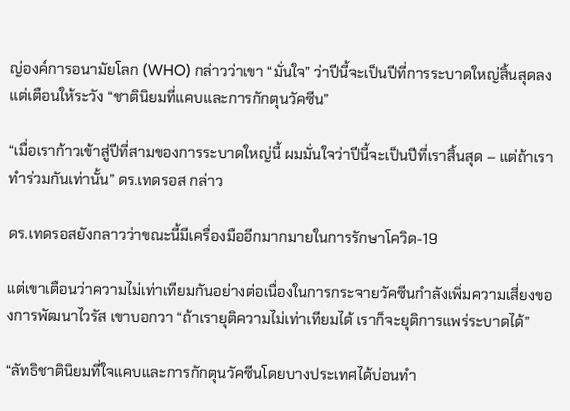ญ่องค์การอนามัยโลก (WHO) กล่าวว่าเขา “มั่นใจ” ว่าปีนี้จะเป็นปีที่การระบาดใหญ่สิ้นสุดลง แต่เตือนให้ระวัง “ชาตินิยมที่แคบและการกักตุนวัคซีน”

“เมื่อเราก้าวเข้าสู่ปีที่สามของการระบาดใหญ่นี้ ผมมั่นใจว่าปีนี้จะเป็นปีที่เราสิ้นสุด – แต่ถ้าเราทำร่วมกันเท่านั้น” ดร.เทดรอส กล่าว

ดร.เทดรอสยังกลาวว่าขณะนี้มีเครื่องมืออีกมากมายในการรักษาโควิด-19

แต่เขาเตือนว่าความไม่เท่าเทียมกันอย่างต่อเนื่องในการกระจายวัคซีนกำลังเพิ่มความเสี่ยงของการพัฒนาไวรัส เขาบอกวา “ถ้าเรายุติความไม่เท่าเทียมได้ เราก็จะยุติการแพร่ระบาดได้”

“ลัทธิชาตินิยมที่ใจแคบและการกักตุนวัคซีนโดยบางประเทศได้บ่อนทำ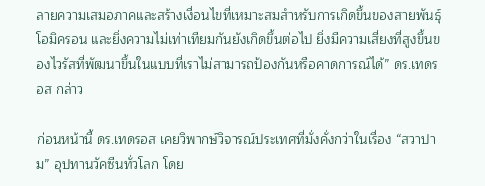ลายความเสมอภาคและสร้างเงื่อนไขที่เหมาะสมสำหรับการเกิดขึ้นของสายพันธุ์โอมิครอน และยิ่งความไม่เท่าเทียมกันยังเกิดขึ้นต่อไป ยิ่งมีความเสี่ยงที่สูงขึ้นของไวรัสที่พัฒนาขึ้นในแบบที่เราไม่สามารถป้องกันหรือคาดการณ์ได้” ดร.เทดรอส กล่าว

ก่อนหน้านี้ ดร.เทดรอส เคยวิพากษ์วิจารณ์ประเทศที่มั่งคั่งกว่าในเรื่อง “สวาปาม” อุปทานวัคซีนทั่วโลก โดย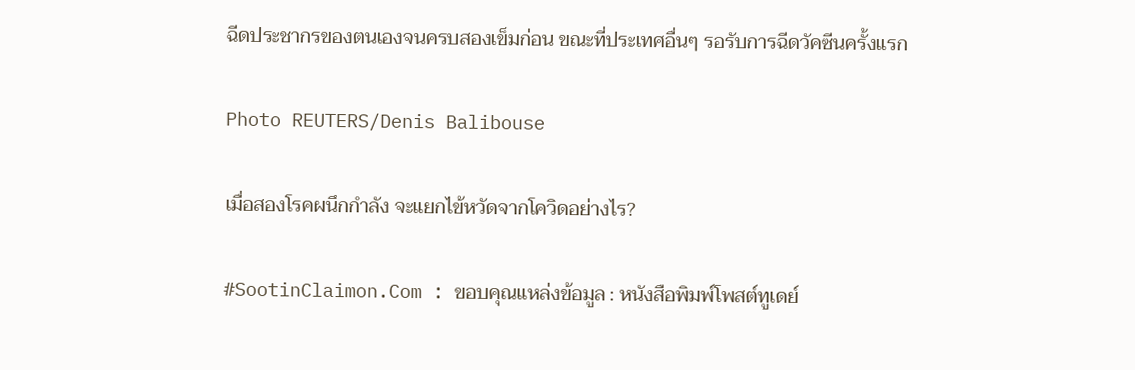ฉีดประชากรของตนเองจนครบสองเข็มก่อน ขณะที่ประเทศอื่นๆ รอรับการฉีดวัคซีนครั้งแรก

Photo REUTERS/Denis Balibouse

เมื่อสองโรคผนึกกำลัง จะแยกไข้หวัดจากโควิดอย่างไร?

#SootinClaimon.Com : ขอบคุณแหล่งข้อมูล : หนังสือพิมพ์โพสต์ทูเดย์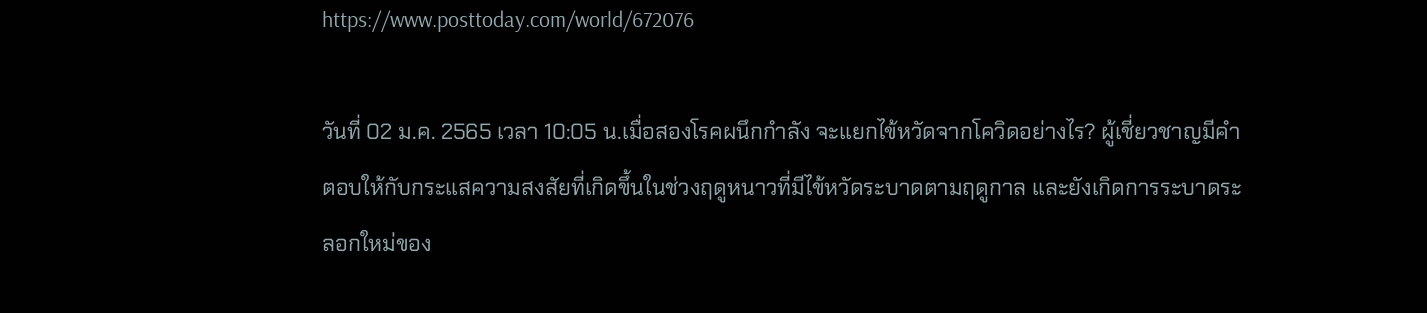https://www.posttoday.com/world/672076

วันที่ 02 ม.ค. 2565 เวลา 10:05 น.เมื่อสองโรคผนึกกำลัง จะแยกไข้หวัดจากโควิดอย่างไร? ผู้เชี่ยวชาญมีคำตอบให้กับกระแสความสงสัยที่เกิดขึ้นในช่วงฤดูหนาวที่มีไข้หวัดระบาดตามฤดูกาล และยังเกิดการระบาดระลอกใหม่ของ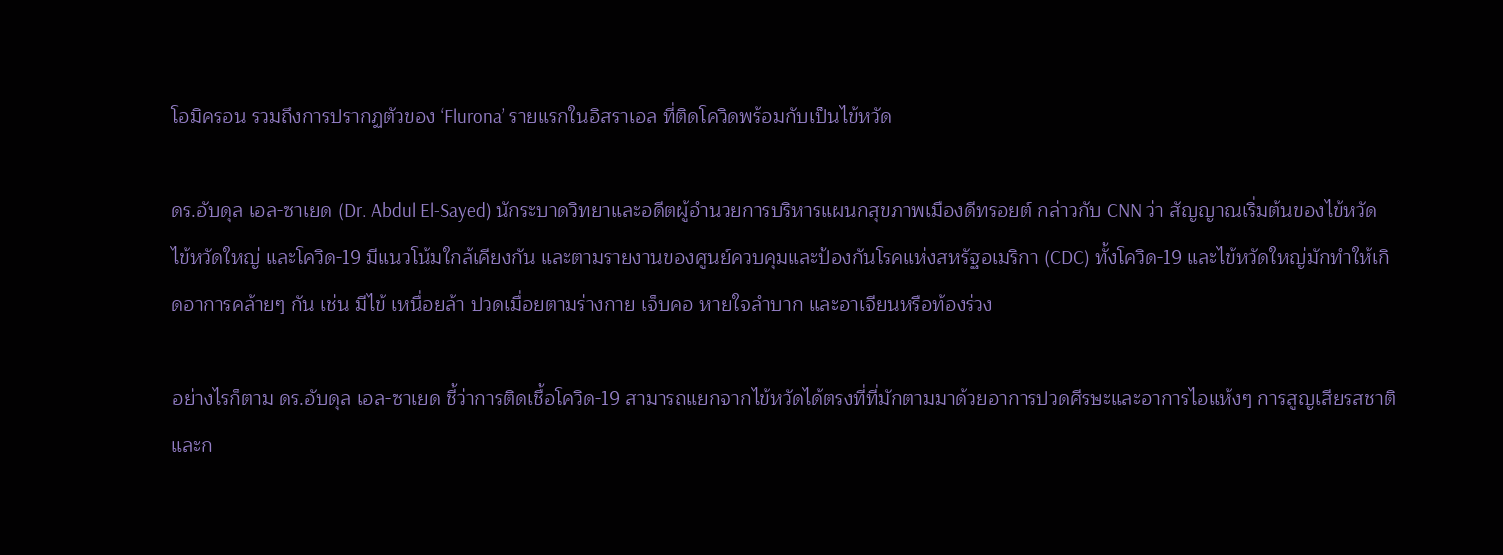โอมิครอน รวมถึงการปรากฏตัวของ ‘Flurona’ รายแรกในอิสราเอล ที่ติดโควิดพร้อมกับเป็นไข้หวัด

ดร.อับดุล เอล-ซาเยด (Dr. Abdul El-Sayed) นักระบาดวิทยาและอดีตผู้อำนวยการบริหารแผนกสุขภาพเมืองดีทรอยต์ กล่าวกับ CNN ว่า สัญญาณเริ่มต้นของไข้หวัด ไข้หวัดใหญ่ และโควิด-19 มีแนวโน้มใกล้เคียงกัน และตามรายงานของศูนย์ควบคุมและป้องกันโรคแห่งสหรัฐอเมริกา (CDC) ทั้งโควิด-19 และไข้หวัดใหญ่มักทำให้เกิดอาการคล้ายๆ กัน เช่น มีไข้ เหนื่อยล้า ปวดเมื่อยตามร่างกาย เจ็บคอ หายใจลำบาก และอาเจียนหรือท้องร่วง

อย่างไรก็ตาม ดร.อับดุล เอล-ซาเยด ชี้ว่าการติดเชื้อโควิด-19 สามารถแยกจากไข้หวัดได้ตรงที่ที่มักตามมาด้วยอาการปวดศีรษะและอาการไอแห้งๆ การสูญเสียรสชาติและก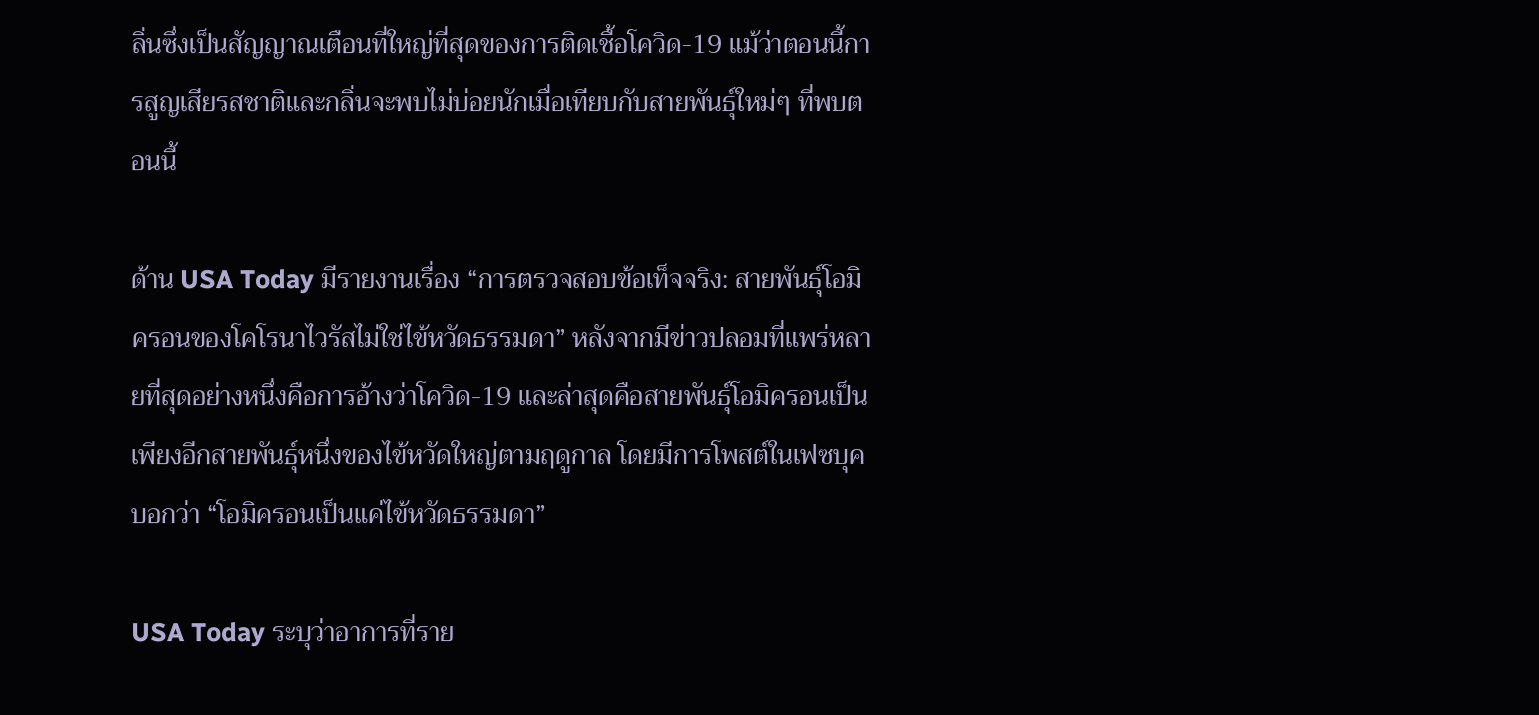ลิ่นซึ่งเป็นสัญญาณเตือนที่ใหญ่ที่สุดของการติดเชื้อโควิด-19 แม้ว่าตอนนี้การสูญเสียรสชาติและกลิ่นจะพบไม่บ่อยนักเมื่อเทียบกับสายพันธุ์ใหม่ๆ ที่พบตอนนี้

ด้าน USA Today มีรายงานเรื่อง “การตรวจสอบข้อเท็จจริง: สายพันธุ์โอมิครอนของโคโรนาไวรัสไม่ใช่ไข้หวัดธรรมดา” หลังจากมีข่าวปลอมที่แพร่หลายที่สุดอย่างหนึ่งคือการอ้างว่าโควิด-19 และล่าสุดคือสายพันธุ์โอมิครอนเป็นเพียงอีกสายพันธุ์หนึ่งของไข้หวัดใหญ่ตามฤดูกาล โดยมีการโพสต์ในเฟซบุคบอกว่า “โอมิครอนเป็นแค่ไข้หวัดธรรมดา”

USA Today ระบุว่าอาการที่ราย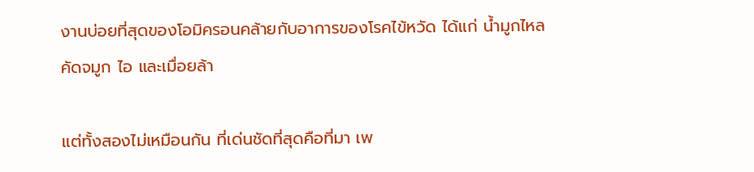งานบ่อยที่สุดของโอมิครอนคล้ายกับอาการของโรคไข้หวัด ได้แก่ น้ำมูกไหล คัดจมูก ไอ และเมื่อยล้า

แต่ทั้งสองไม่เหมือนกัน ที่เด่นชัดที่สุดคือที่มา เพ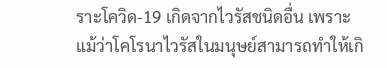ราะโควิด-19 เกิดจากไวรัสชนิดอื่น เพราะแม้ว่าโคโรนาไวรัสในมนุษย์สามารถทำให้เกิ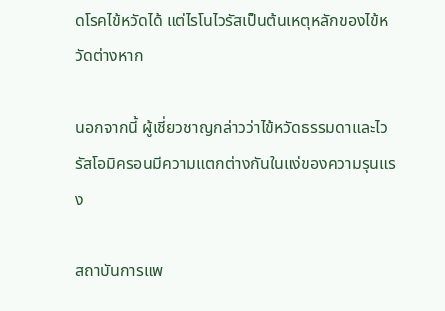ดโรคไข้หวัดได้ แต่ไรโนไวรัสเป็นต้นเหตุหลักของไข้หวัดต่างหาก

นอกจากนี้ ผู้เชี่ยวชาญกล่าวว่าไข้หวัดธรรมดาและไวรัสโอมิครอนมีความแตกต่างกันในแง่ของความรุนแรง

สถาบันการแพ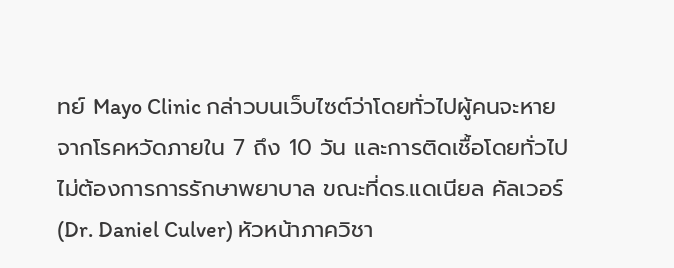ทย์ Mayo Clinic กล่าวบนเว็บไซต์ว่าโดยทั่วไปผู้คนจะหายจากโรคหวัดภายใน 7 ถึง 10 วัน และการติดเชื้อโดยทั่วไปไม่ต้องการการรักษาพยาบาล ขณะที่ดร.แดเนียล คัลเวอร์ (Dr. Daniel Culver) หัวหน้าภาควิชา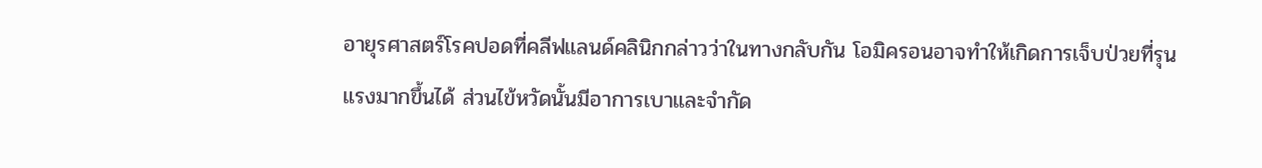อายุรศาสตร์โรคปอดที่คลีฟแลนด์คลินิกกล่าวว่าในทางกลับกัน โอมิครอนอาจทำให้เกิดการเจ็บป่วยที่รุนแรงมากขึ้นได้ ส่วนไข้หวัดนั้นมีอาการเบาและจำกัด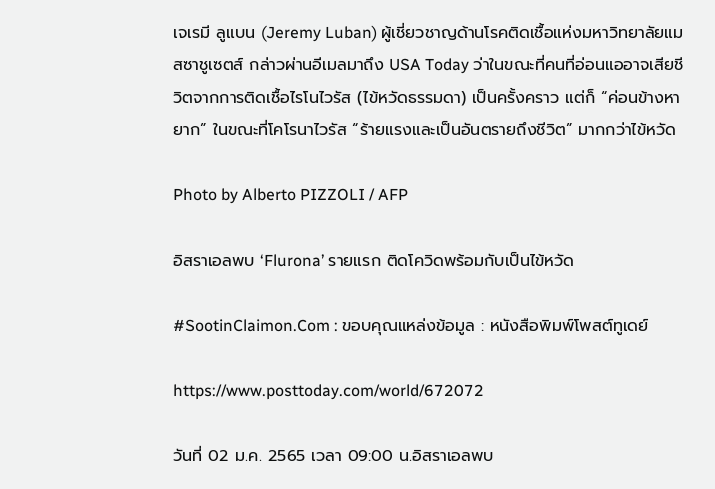เจเรมี ลูแบน (Jeremy Luban) ผู้เชี่ยวชาญด้านโรคติดเชื้อแห่งมหาวิทยาลัยแมสซาชูเซตส์ กล่าวผ่านอีเมลมาถึง USA Today ว่าในขณะที่คนที่อ่อนแออาจเสียชีวิตจากการติดเชื้อไรโนไวรัส (ไข้หวัดธรรมดา) เป็นครั้งคราว แต่ก็ “ค่อนข้างหายาก” ในขณะที่โคโรนาไวรัส “ร้ายแรงและเป็นอันตรายถึงชีวิต” มากกว่าไข้หวัด

Photo by Alberto PIZZOLI / AFP

อิสราเอลพบ ‘Flurona’ รายแรก ติดโควิดพร้อมกับเป็นไข้หวัด

#SootinClaimon.Com : ขอบคุณแหล่งข้อมูล : หนังสือพิมพ์โพสต์ทูเดย์

https://www.posttoday.com/world/672072

วันที่ 02 ม.ค. 2565 เวลา 09:00 น.อิสราเอลพบ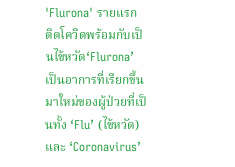'Flurona' รายแรก ติดโควิดพร้อมกับเป็นไข้หวัด‘Flurona’ เป็นอาการที่เรียกขึ้นมาใหม่ของผู้ป่วยที่เป็นทั้ง ‘Flu’ (ไข้หวัด) และ ‘Coronavirus’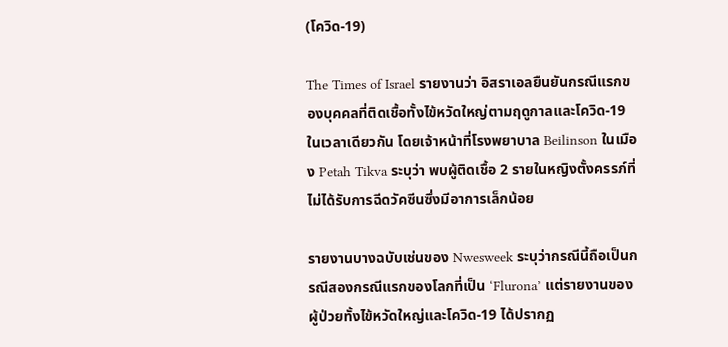(โควิด-19)

The Times of Israel รายงานว่า อิสราเอลยืนยันกรณีแรกของบุคคลที่ติดเชื้อทั้งไข้หวัดใหญ่ตามฤดูกาลและโควิด-19ในเวลาเดียวกัน โดยเจ้าหน้าที่โรงพยาบาล Beilinson ในเมือง Petah Tikva ระบุว่า พบผู้ติดเชื้อ 2 รายในหญิงตั้งครรภ์ที่ไม่ได้รับการฉีดวัคซีนซึ่งมีอาการเล็กน้อย

รายงานบางฉบับเช่นของ Nwesweek ระบุว่ากรณีนี้ถือเป็นกรณีสองกรณีแรกของโลกที่เป็น ‘Flurona’ แต่รายงานของผู้ป่วยทั้งไข้หวัดใหญ่และโควิด-19 ได้ปรากฏ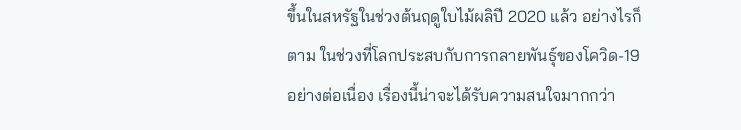ขึ้นในสหรัฐในช่วงต้นฤดูใบไม้ผลิปี 2020 แล้ว อย่างไรก็ตาม ในช่วงที่โลกประสบกับการกลายพันธุ์ของโควิด-19 อย่างต่อเนื่อง เรื่องนี้น่าจะได้รับความสนใจมากกว่า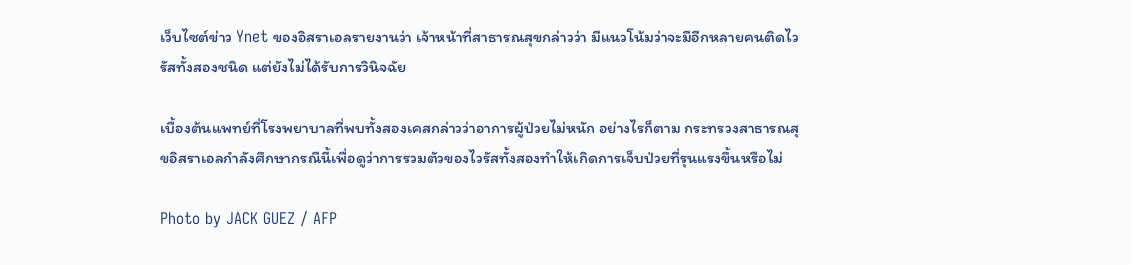เว็บไซต์ข่าว Ynet ของอิสราเอลรายงานว่า เจ้าหน้าที่สาธารณสุขกล่าวว่า มีแนวโน้มว่าจะมีอีกหลายคนติดไวรัสทั้งสองชนิด แต่ยังไม่ได้รับการวินิจฉัย

เบื้องต้นแพทย์ที่โรงพยาบาลที่พบทั้งสองเคสกล่าวว่าอาการผู้ป่วยไม่หนัก อย่างไรก็ตาม กระทรวงสาธารณสุขอิสราเอลกำลังศึกษากรณีนี้เพื่อดูว่าการรวมตัวของไวรัสทั้งสองทำให้เกิดการเจ็บป่วยที่รุนแรงขึ้นหรือไม่

Photo by JACK GUEZ / AFP